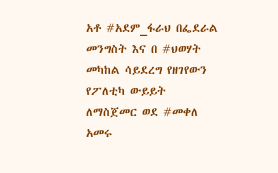አቶ #አደም_ፋራህ በፌደራል መንግስት እና በ #ህወሃት መካከል ሳይደረግ የዘገየውን የፖለቲካ ውይይት ለማስጀመር ወደ #መቀለ አመሩ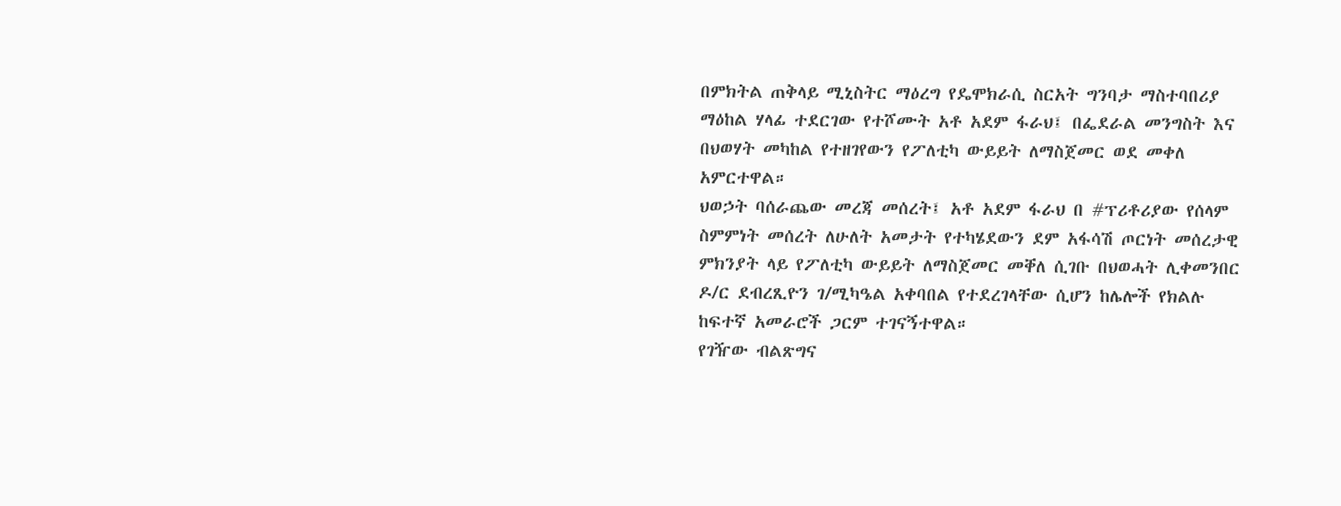በምክትል ጠቅላይ ሚኒስትር ማዕረግ የዴሞክራሲ ስርአት ግንባታ ማስተባበሪያ ማዕከል ሃላፊ ተደርገው የተሾሙት አቶ አደም ፋራህ፤ በፌደራል መንግስት እና በህወሃት መካከል የተዘገየውን የፖለቲካ ውይይት ለማስጀመር ወደ መቀለ አምርተዋል።
ህወኃት ባሰራጨው መረጃ መሰረት፤ አቶ አደም ፋራህ በ #ፕሪቶሪያው የሰላም ስምምነት መሰረት ለሁለት አመታት የተካሄደውን ደም አፋሳሽ ጦርነት መሰረታዊ ምክንያት ላይ የፖለቲካ ውይይት ለማስጀመር መቐለ ሲገቡ በህወሓት ሊቀመንበር ዶ/ር ደብረጺዮን ገ/ሚካዔል አቀባበል የተደረገላቸው ሲሆን ከሌሎች የክልሉ ከፍተኛ አመራሮች ጋርም ተገናኝተዋል።
የገዥው ብልጽግና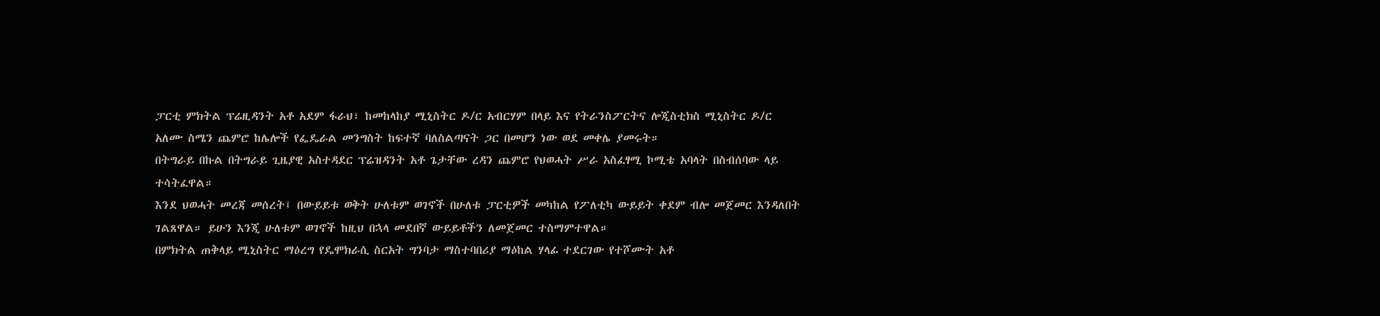ፓርቲ ምክትል ፕሬዚዳንት አቶ አደም ፋራህ፣ ከመከላከያ ሚኒስትር ዶ/ር አብርሃም በላይ እና የትራንስፖርትና ሎጂስቲክስ ሚኒስትር ዶ/ር አለሙ ስሜን ጨምሮ ከሌሎች የፌዴራል መንግስት ከፍተኛ ባለስልጣናት ጋር በመሆን ነው ወደ መቀሌ ያመሩት።
በትግራይ በኩል በትግራይ ጊዜያዊ አስተዳደር ፕሬዝዳንት አቶ ጌታቸው ረዳን ጨምሮ የህወሓት ሥራ አስፈፃሚ ኮሚቴ አባላት በስብሰባው ላይ ተሳትፈዋል።
እንደ ህወሓት መረጃ መሰረት፤ በውይይቱ ወቅት ሁለቱም ወገኖች በሁለቱ ፓርቲዎች መካከል የፖለቲካ ውይይት ቀደም ብሎ መጀመር እንዳለበት ገልጸዋል። ይሁን እንጂ ሁለቱም ወገኖች ከዚህ በኋላ መደበኛ ውይይቶችን ለመጀመር ተስማምተዋል።
በምክትል ጠቅላይ ሚኒስትር ማዕረግ የዴሞክራሲ ስርአት ግንባታ ማስተባበሪያ ማዕከል ሃላፊ ተደርገው የተሾሙት አቶ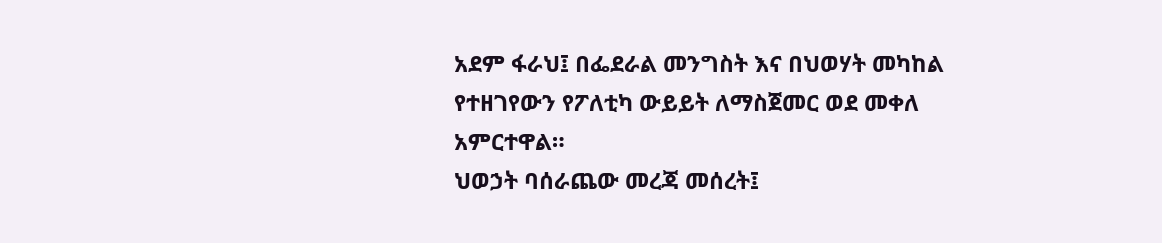አደም ፋራህ፤ በፌደራል መንግስት እና በህወሃት መካከል የተዘገየውን የፖለቲካ ውይይት ለማስጀመር ወደ መቀለ አምርተዋል።
ህወኃት ባሰራጨው መረጃ መሰረት፤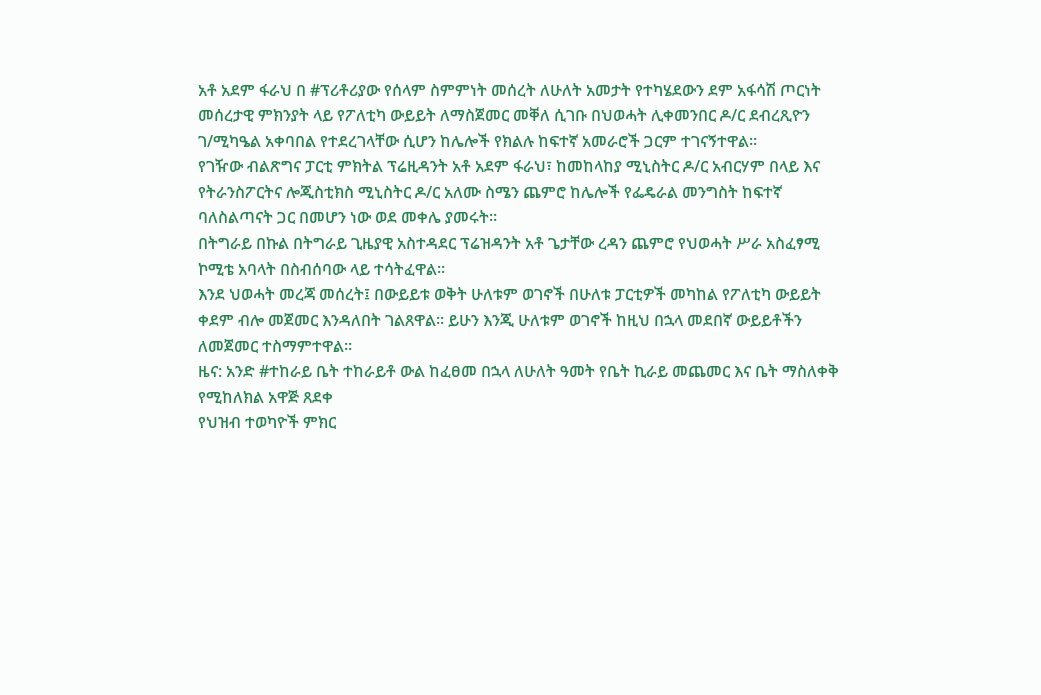አቶ አደም ፋራህ በ #ፕሪቶሪያው የሰላም ስምምነት መሰረት ለሁለት አመታት የተካሄደውን ደም አፋሳሽ ጦርነት መሰረታዊ ምክንያት ላይ የፖለቲካ ውይይት ለማስጀመር መቐለ ሲገቡ በህወሓት ሊቀመንበር ዶ/ር ደብረጺዮን ገ/ሚካዔል አቀባበል የተደረገላቸው ሲሆን ከሌሎች የክልሉ ከፍተኛ አመራሮች ጋርም ተገናኝተዋል።
የገዥው ብልጽግና ፓርቲ ምክትል ፕሬዚዳንት አቶ አደም ፋራህ፣ ከመከላከያ ሚኒስትር ዶ/ር አብርሃም በላይ እና የትራንስፖርትና ሎጂስቲክስ ሚኒስትር ዶ/ር አለሙ ስሜን ጨምሮ ከሌሎች የፌዴራል መንግስት ከፍተኛ ባለስልጣናት ጋር በመሆን ነው ወደ መቀሌ ያመሩት።
በትግራይ በኩል በትግራይ ጊዜያዊ አስተዳደር ፕሬዝዳንት አቶ ጌታቸው ረዳን ጨምሮ የህወሓት ሥራ አስፈፃሚ ኮሚቴ አባላት በስብሰባው ላይ ተሳትፈዋል።
እንደ ህወሓት መረጃ መሰረት፤ በውይይቱ ወቅት ሁለቱም ወገኖች በሁለቱ ፓርቲዎች መካከል የፖለቲካ ውይይት ቀደም ብሎ መጀመር እንዳለበት ገልጸዋል። ይሁን እንጂ ሁለቱም ወገኖች ከዚህ በኋላ መደበኛ ውይይቶችን ለመጀመር ተስማምተዋል።
ዜና: አንድ #ተከራይ ቤት ተከራይቶ ውል ከፈፀመ በኋላ ለሁለት ዓመት የቤት ኪራይ መጨመር እና ቤት ማስለቀቅ የሚከለክል አዋጅ ጸደቀ
የህዝብ ተወካዮች ምክር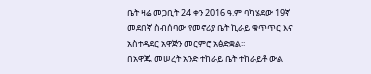ቤት ዛሬ መጋቢት 24 ቀን 2016 ዓ.ም ባካሄደው 19ኛ መደበኛ ስብሰባው የመኖሪያ ቤት ኪራይ ቁጥጥር እና አስተዳደር አዋጅን መርምሮ አፅድቋል፡፡
በአዋጁ መሠረት አንድ ተከራይ ቤት ተከራይቶ ውል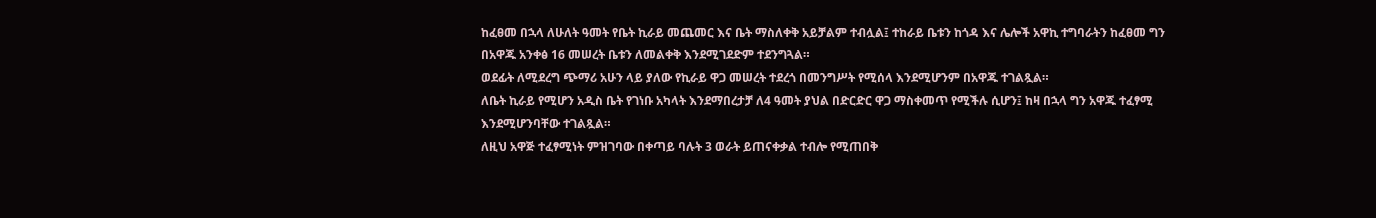ከፈፀመ በኋላ ለሁለት ዓመት የቤት ኪራይ መጨመር እና ቤት ማስለቀቅ አይቻልም ተብሏል፤ ተከራይ ቤቱን ከጎዳ እና ሌሎች አዋኪ ተግባራትን ከፈፀመ ግን በአዋጁ አንቀፅ 16 መሠረት ቤቱን ለመልቀቅ እንደሚገደድም ተደንግጓል።
ወደፊት ለሚደረግ ጭማሪ አሁን ላይ ያለው የኪራይ ዋጋ መሠረት ተደረጎ በመንግሥት የሚሰላ እንደሚሆንም በአዋጁ ተገልጿል።
ለቤት ኪራይ የሚሆን አዲስ ቤት የገነቡ አካላት እንደማበረታቻ ለ4 ዓመት ያህል በድርድር ዋጋ ማስቀመጥ የሚችሉ ሲሆን፤ ከዛ በኋላ ግን አዋጁ ተፈፃሚ እንደሚሆንባቸው ተገልጿል።
ለዚህ አዋጅ ተፈፃሚነት ምዝገባው በቀጣይ ባሉት 3 ወራት ይጠናቀቃል ተብሎ የሚጠበቅ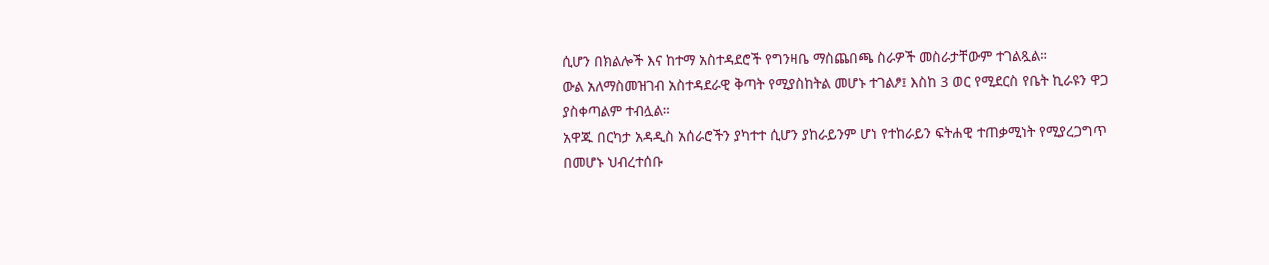ሲሆን በክልሎች እና ከተማ አስተዳደሮች የግንዛቤ ማስጨበጫ ስራዎች መስራታቸውም ተገልጿል።
ውል አለማስመዝገብ አስተዳደራዊ ቅጣት የሚያስከትል መሆኑ ተገልፆ፤ እስከ 3 ወር የሚደርስ የቤት ኪራዩን ዋጋ ያስቀጣልም ተብሏል።
አዋጁ በርካታ አዳዲስ አሰራሮችን ያካተተ ሲሆን ያከራይንም ሆነ የተከራይን ፍትሐዊ ተጠቃሚነት የሚያረጋግጥ በመሆኑ ህብረተሰቡ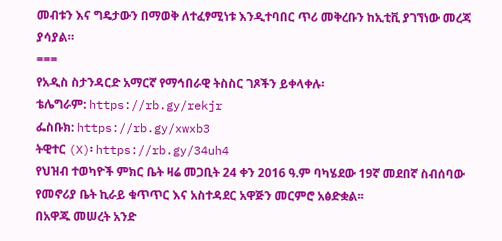መብቱን እና ግዴታውን በማወቅ ለተፈፃሚነቱ እንዲተባበር ጥሪ መቅረቡን ከኢቲቪ ያገኘነው መረጃ ያሳያል።
===
የአዲስ ስታንዳርድ አማርኛ የማኅበራዊ ትስስር ገጾችን ይቀላቀሉ፡
ቴሌግራም: https://rb.gy/rekjr
ፌስቡክ: https://rb.gy/xwxb3
ትዊተር (X)፡ https://rb.gy/34uh4
የህዝብ ተወካዮች ምክር ቤት ዛሬ መጋቢት 24 ቀን 2016 ዓ.ም ባካሄደው 19ኛ መደበኛ ስብሰባው የመኖሪያ ቤት ኪራይ ቁጥጥር እና አስተዳደር አዋጅን መርምሮ አፅድቋል፡፡
በአዋጁ መሠረት አንድ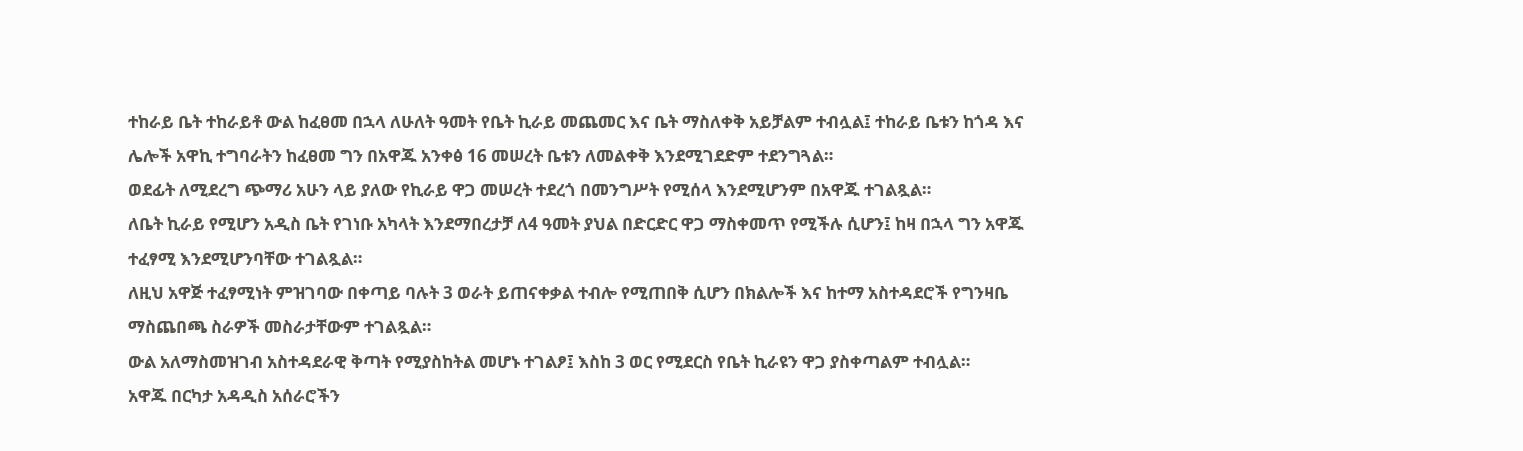ተከራይ ቤት ተከራይቶ ውል ከፈፀመ በኋላ ለሁለት ዓመት የቤት ኪራይ መጨመር እና ቤት ማስለቀቅ አይቻልም ተብሏል፤ ተከራይ ቤቱን ከጎዳ እና ሌሎች አዋኪ ተግባራትን ከፈፀመ ግን በአዋጁ አንቀፅ 16 መሠረት ቤቱን ለመልቀቅ እንደሚገደድም ተደንግጓል።
ወደፊት ለሚደረግ ጭማሪ አሁን ላይ ያለው የኪራይ ዋጋ መሠረት ተደረጎ በመንግሥት የሚሰላ እንደሚሆንም በአዋጁ ተገልጿል።
ለቤት ኪራይ የሚሆን አዲስ ቤት የገነቡ አካላት እንደማበረታቻ ለ4 ዓመት ያህል በድርድር ዋጋ ማስቀመጥ የሚችሉ ሲሆን፤ ከዛ በኋላ ግን አዋጁ ተፈፃሚ እንደሚሆንባቸው ተገልጿል።
ለዚህ አዋጅ ተፈፃሚነት ምዝገባው በቀጣይ ባሉት 3 ወራት ይጠናቀቃል ተብሎ የሚጠበቅ ሲሆን በክልሎች እና ከተማ አስተዳደሮች የግንዛቤ ማስጨበጫ ስራዎች መስራታቸውም ተገልጿል።
ውል አለማስመዝገብ አስተዳደራዊ ቅጣት የሚያስከትል መሆኑ ተገልፆ፤ እስከ 3 ወር የሚደርስ የቤት ኪራዩን ዋጋ ያስቀጣልም ተብሏል።
አዋጁ በርካታ አዳዲስ አሰራሮችን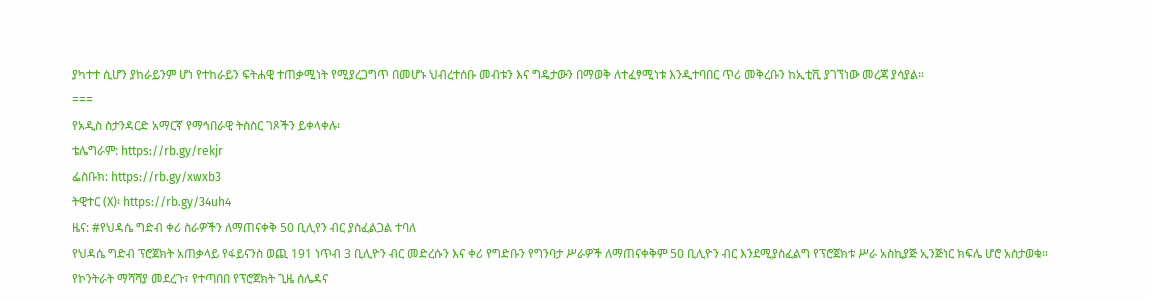ያካተተ ሲሆን ያከራይንም ሆነ የተከራይን ፍትሐዊ ተጠቃሚነት የሚያረጋግጥ በመሆኑ ህብረተሰቡ መብቱን እና ግዴታውን በማወቅ ለተፈፃሚነቱ እንዲተባበር ጥሪ መቅረቡን ከኢቲቪ ያገኘነው መረጃ ያሳያል።
===
የአዲስ ስታንዳርድ አማርኛ የማኅበራዊ ትስስር ገጾችን ይቀላቀሉ፡
ቴሌግራም: https://rb.gy/rekjr
ፌስቡክ: https://rb.gy/xwxb3
ትዊተር (X)፡ https://rb.gy/34uh4
ዜና: #የህዳሴ ግድብ ቀሪ ስራዎችን ለማጠናቀቅ 50 ቢሊየን ብር ያስፈልጋል ተባለ
የህዳሴ ግድብ ፕሮጀክት አጠቃላይ የፋይናንስ ወጪ 191 ነጥብ 3 ቢሊዮን ብር መድረሱን እና ቀሪ የግድቡን የግንባታ ሥራዎች ለማጠናቀቅም 50 ቢሊዮን ብር እንደሚያስፈልግ የፕሮጀክቱ ሥራ አስኪያጅ ኢንጅነር ክፍሌ ሆሮ አስታወቁ።
የኮንትራት ማሻሻያ መደረጉ፣ የተጣበበ የፕሮጀክት ጊዜ ሰሌዳና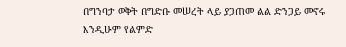በግንባታ ወቅት በግድቡ መሠረት ላይ ያጋጠመ ልል ድንጋይ መኖሩ እንዲሁም የልምድ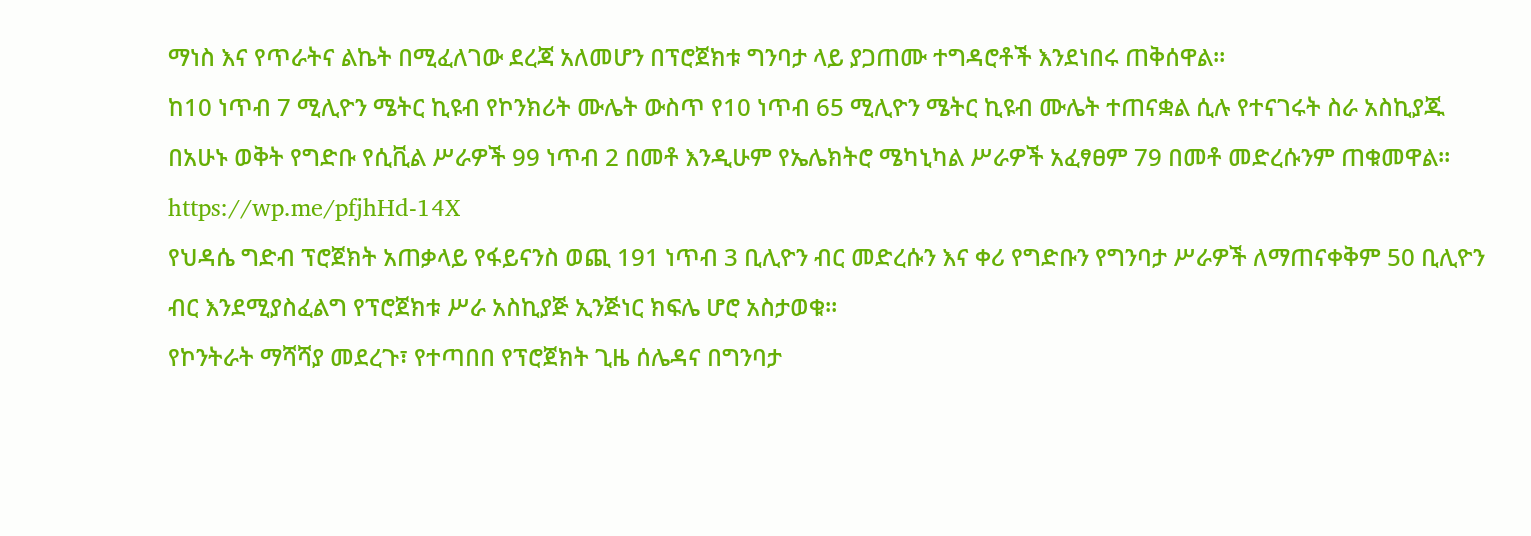ማነስ እና የጥራትና ልኬት በሚፈለገው ደረጃ አለመሆን በፕሮጀክቱ ግንባታ ላይ ያጋጠሙ ተግዳሮቶች እንደነበሩ ጠቅሰዋል።
ከ10 ነጥብ 7 ሚሊዮን ሜትር ኪዩብ የኮንክሪት ሙሌት ውስጥ የ10 ነጥብ 65 ሚሊዮን ሜትር ኪዩብ ሙሌት ተጠናቋል ሲሉ የተናገሩት ስራ አስኪያጁ በአሁኑ ወቅት የግድቡ የሲቪል ሥራዎች 99 ነጥብ 2 በመቶ እንዲሁም የኤሌክትሮ ሜካኒካል ሥራዎች አፈፃፀም 79 በመቶ መድረሱንም ጠቁመዋል።
https://wp.me/pfjhHd-14X
የህዳሴ ግድብ ፕሮጀክት አጠቃላይ የፋይናንስ ወጪ 191 ነጥብ 3 ቢሊዮን ብር መድረሱን እና ቀሪ የግድቡን የግንባታ ሥራዎች ለማጠናቀቅም 50 ቢሊዮን ብር እንደሚያስፈልግ የፕሮጀክቱ ሥራ አስኪያጅ ኢንጅነር ክፍሌ ሆሮ አስታወቁ።
የኮንትራት ማሻሻያ መደረጉ፣ የተጣበበ የፕሮጀክት ጊዜ ሰሌዳና በግንባታ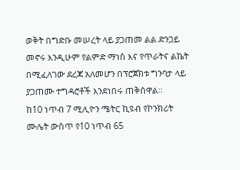ወቅት በግድቡ መሠረት ላይ ያጋጠመ ልል ድንጋይ መኖሩ እንዲሁም የልምድ ማነስ እና የጥራትና ልኬት በሚፈለገው ደረጃ አለመሆን በፕሮጀክቱ ግንባታ ላይ ያጋጠሙ ተግዳሮቶች እንደነበሩ ጠቅሰዋል።
ከ10 ነጥብ 7 ሚሊዮን ሜትር ኪዩብ የኮንክሪት ሙሌት ውስጥ የ10 ነጥብ 65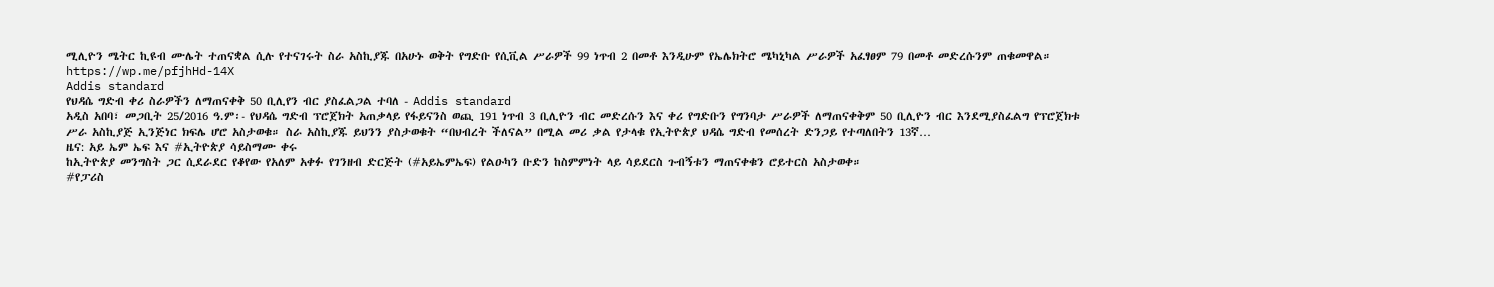ሚሊዮን ሜትር ኪዩብ ሙሌት ተጠናቋል ሲሉ የተናገሩት ስራ አስኪያጁ በአሁኑ ወቅት የግድቡ የሲቪል ሥራዎች 99 ነጥብ 2 በመቶ እንዲሁም የኤሌክትሮ ሜካኒካል ሥራዎች አፈፃፀም 79 በመቶ መድረሱንም ጠቁመዋል።
https://wp.me/pfjhHd-14X
Addis standard
የህዳሴ ግድብ ቀሪ ስራዎችን ለማጠናቀቅ 50 ቢሊየን ብር ያስፈልጋል ተባለ - Addis standard
አዲስ አበባ፣ መጋቢት 25/2016 ዓ.ም፡- የህዳሴ ግድብ ፕሮጀክት አጠቃላይ የፋይናንስ ወጪ 191 ነጥብ 3 ቢሊዮን ብር መድረሱን እና ቀሪ የግድቡን የግንባታ ሥራዎች ለማጠናቀቅም 50 ቢሊዮን ብር እንደሚያስፈልግ የፕሮጀክቱ ሥራ አስኪያጅ ኢንጅነር ክፍሌ ሆሮ አስታወቁ። ስራ አስኪያጁ ይህንን ያስታወቁት “በህብረት ችለናል” በሚል መሪ ቃል የታላቁ የኢትዮጵያ ህዳሴ ግድብ የመሰረት ድንጋይ የተጣለበትን 13ኛ…
ዜና: አይ ኤም ኤፍ እና #ኢትዮጵያ ሳይስማሙ ቀሩ
ከኢትዮጵያ መንግስት ጋር ሲደራደር የቆየው የአለም አቀፉ የገንዘብ ድርጅት (#አይኤምኤፍ) የልዑካን ቡድን ከስምምነት ላይ ሳይደርስ ጉብኝቱን ማጠናቀቁን ሮይተርስ አስታወቀ።
#የፓሪስ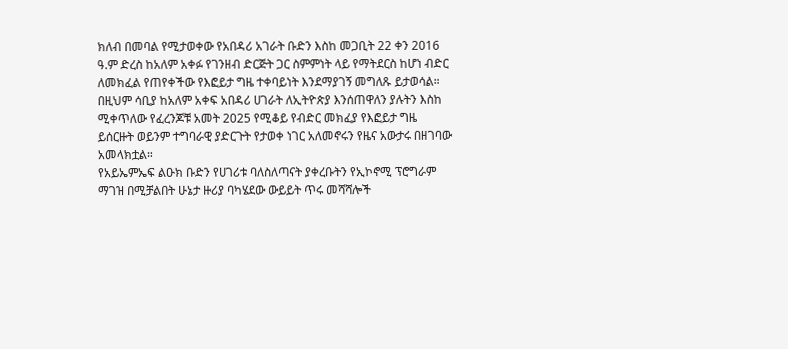ክለብ በመባል የሚታወቀው የአበዳሪ አገራት ቡድን እስከ መጋቢት 22 ቀን 2016 ዓ.ም ድረስ ከአለም አቀፉ የገንዘብ ድርጅት ጋር ስምምነት ላይ የማትደርስ ከሆነ ብድር ለመክፈል የጠየቀችው የእፎይታ ግዜ ተቀባይነት እንደማያገኝ መግለጹ ይታወሳል።
በዚህም ሳቢያ ከአለም አቀፍ አበዳሪ ሀገራት ለኢትዮጵያ እንሰጠዋለን ያሉትን እስከ ሚቀጥለው የፈረንጆቹ አመት 2025 የሚቆይ የብድር መክፈያ የእፎይታ ግዜ ይሰርዙት ወይንም ተግባራዊ ያድርጉት የታወቀ ነገር አለመኖሩን የዜና አውታሩ በዘገባው አመላክቷል።
የአይኤምኤፍ ልዑክ ቡድን የሀገሪቱ ባለስለጣናት ያቀረቡትን የኢኮኖሚ ፕሮግራም ማገዝ በሚቻልበት ሁኔታ ዙሪያ ባካሄደው ውይይት ጥሩ መሻሻሎች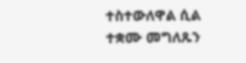ተስተውለዋል ሲል ተቋሙ መግለጹን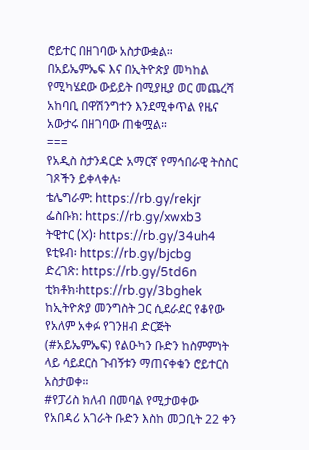ሮይተር በዘገባው አስታውቋል።
በአይኤምኤፍ እና በኢትዮጵያ መካከል የሚካሄደው ውይይት በሚያዚያ ወር መጨረሻ አከባቢ በዋሽንግተን እንደሚቀጥል የዜና አውታሩ በዘገባው ጠቁሟል።
===
የአዲስ ስታንዳርድ አማርኛ የማኅበራዊ ትስስር ገጾችን ይቀላቀሉ፡
ቴሌግራም: https://rb.gy/rekjr
ፌስቡክ: https://rb.gy/xwxb3
ትዊተር (X)፡ https://rb.gy/34uh4
ዩቲዩብ፡ https://rb.gy/bjcbg
ድረገጽ: https://rb.gy/5td6n
ቲክቶክ፡https://rb.gy/3bghek
ከኢትዮጵያ መንግስት ጋር ሲደራደር የቆየው የአለም አቀፉ የገንዘብ ድርጅት (#አይኤምኤፍ) የልዑካን ቡድን ከስምምነት ላይ ሳይደርስ ጉብኝቱን ማጠናቀቁን ሮይተርስ አስታወቀ።
#የፓሪስ ክለብ በመባል የሚታወቀው የአበዳሪ አገራት ቡድን እስከ መጋቢት 22 ቀን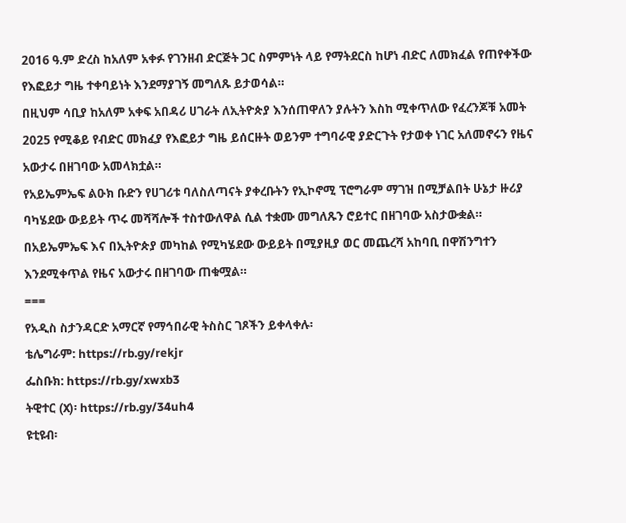2016 ዓ.ም ድረስ ከአለም አቀፉ የገንዘብ ድርጅት ጋር ስምምነት ላይ የማትደርስ ከሆነ ብድር ለመክፈል የጠየቀችው የእፎይታ ግዜ ተቀባይነት እንደማያገኝ መግለጹ ይታወሳል።
በዚህም ሳቢያ ከአለም አቀፍ አበዳሪ ሀገራት ለኢትዮጵያ እንሰጠዋለን ያሉትን እስከ ሚቀጥለው የፈረንጆቹ አመት 2025 የሚቆይ የብድር መክፈያ የእፎይታ ግዜ ይሰርዙት ወይንም ተግባራዊ ያድርጉት የታወቀ ነገር አለመኖሩን የዜና አውታሩ በዘገባው አመላክቷል።
የአይኤምኤፍ ልዑክ ቡድን የሀገሪቱ ባለስለጣናት ያቀረቡትን የኢኮኖሚ ፕሮግራም ማገዝ በሚቻልበት ሁኔታ ዙሪያ ባካሄደው ውይይት ጥሩ መሻሻሎች ተስተውለዋል ሲል ተቋሙ መግለጹን ሮይተር በዘገባው አስታውቋል።
በአይኤምኤፍ እና በኢትዮጵያ መካከል የሚካሄደው ውይይት በሚያዚያ ወር መጨረሻ አከባቢ በዋሽንግተን እንደሚቀጥል የዜና አውታሩ በዘገባው ጠቁሟል።
===
የአዲስ ስታንዳርድ አማርኛ የማኅበራዊ ትስስር ገጾችን ይቀላቀሉ፡
ቴሌግራም: https://rb.gy/rekjr
ፌስቡክ: https://rb.gy/xwxb3
ትዊተር (X)፡ https://rb.gy/34uh4
ዩቲዩብ፡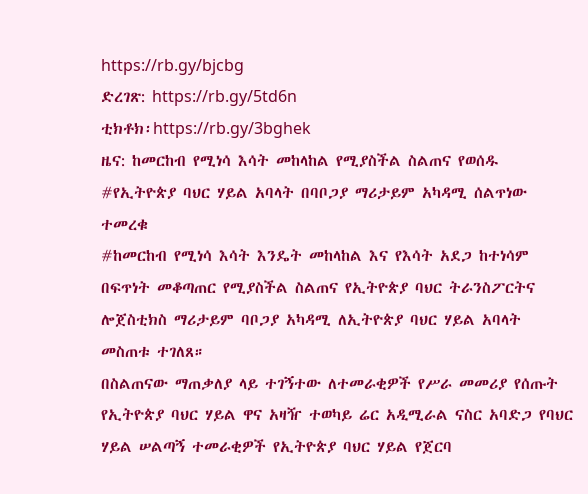https://rb.gy/bjcbg
ድረገጽ: https://rb.gy/5td6n
ቲክቶክ፡https://rb.gy/3bghek
ዜና: ከመርከብ የሚነሳ እሳት መከላከል የሚያስችል ስልጠና የወሰዱ #የኢትዮጵያ ባህር ሃይል አባላት በባቦጋያ ማሪታይም አካዳሚ ሰልጥነው ተመረቁ
#ከመርከብ የሚነሳ እሳት እንዴት መከላከል እና የእሳት አደጋ ከተነሳም በፍጥነት መቆጣጠር የሚያስችል ስልጠና የኢትዮጵያ ባህር ትራንስፖርትና ሎጀስቲክስ ማሪታይም ባቦጋያ አካዳሚ ለኢትዮጵያ ባህር ሃይል አባላት መስጠቱ ተገለጸ።
በስልጠናው ማጠቃለያ ላይ ተገኝተው ለተመራቂዎች የሥራ መመሪያ የሰጡት የኢትዮጵያ ባህር ሃይል ዋና አዛዥ ተወካይ ሬር አዲሚራል ናስር አባድጋ የባህር ሃይል ሠልጣኝ ተመራቂዎች የኢትዮጵያ ባህር ሃይል የጀርባ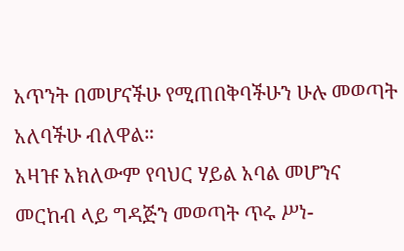አጥንት በመሆናችሁ የሚጠበቅባችሁን ሁሉ መወጣት አለባችሁ ብለዋል።
አዛዡ አክለውም የባህር ሃይል አባል መሆንና መርከብ ላይ ግዳጅን መወጣት ጥሩ ሥነ-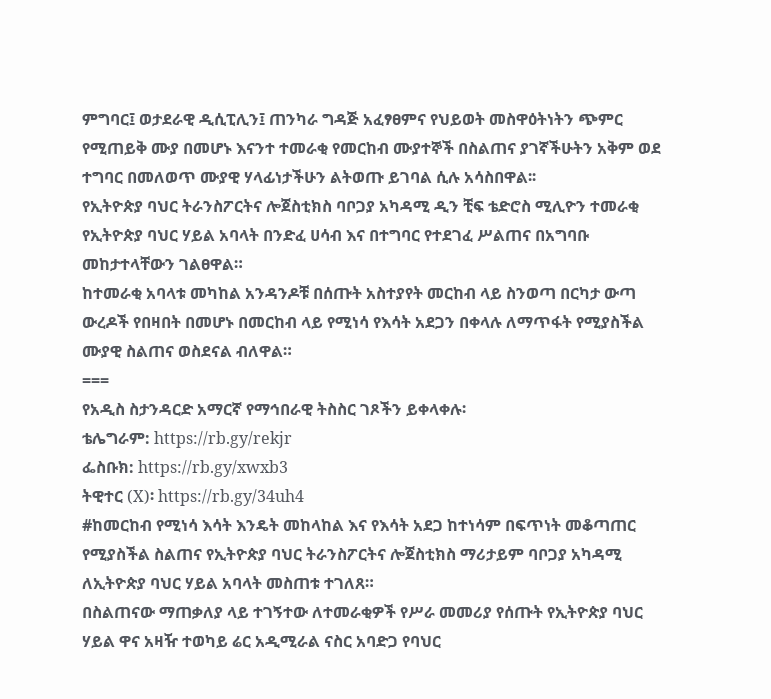ምግባር፤ ወታደራዊ ዲሲፒሊን፤ ጠንካራ ግዳጅ አፈፃፀምና የህይወት መስዋዕትነትን ጭምር የሚጠይቅ ሙያ በመሆኑ እናንተ ተመራቂ የመርከብ ሙያተኞች በስልጠና ያገኛችሁትን አቅም ወደ ተግባር በመለወጥ ሙያዊ ሃላፊነታችሁን ልትወጡ ይገባል ሲሉ አሳስበዋል፡፡
የኢትዮጵያ ባህር ትራንስፖርትና ሎጀስቲክስ ባቦጋያ አካዳሚ ዲን ቺፍ ቴድሮስ ሚሊዮን ተመራቂ የኢትዮጵያ ባህር ሃይል አባላት በንድፈ ሀሳብ እና በተግባር የተደገፈ ሥልጠና በአግባቡ መከታተላቸውን ገልፀዋል።
ከተመራቂ አባላቱ መካከል አንዳንዶቹ በሰጡት አስተያየት መርከብ ላይ ስንወጣ በርካታ ውጣ ውረዶች የበዛበት በመሆኑ በመርከብ ላይ የሚነሳ የእሳት አደጋን በቀላሉ ለማጥፋት የሚያስችል ሙያዊ ስልጠና ወስደናል ብለዋል።
===
የአዲስ ስታንዳርድ አማርኛ የማኅበራዊ ትስስር ገጾችን ይቀላቀሉ፡
ቴሌግራም: https://rb.gy/rekjr
ፌስቡክ: https://rb.gy/xwxb3
ትዊተር (X)፡ https://rb.gy/34uh4
#ከመርከብ የሚነሳ እሳት እንዴት መከላከል እና የእሳት አደጋ ከተነሳም በፍጥነት መቆጣጠር የሚያስችል ስልጠና የኢትዮጵያ ባህር ትራንስፖርትና ሎጀስቲክስ ማሪታይም ባቦጋያ አካዳሚ ለኢትዮጵያ ባህር ሃይል አባላት መስጠቱ ተገለጸ።
በስልጠናው ማጠቃለያ ላይ ተገኝተው ለተመራቂዎች የሥራ መመሪያ የሰጡት የኢትዮጵያ ባህር ሃይል ዋና አዛዥ ተወካይ ሬር አዲሚራል ናስር አባድጋ የባህር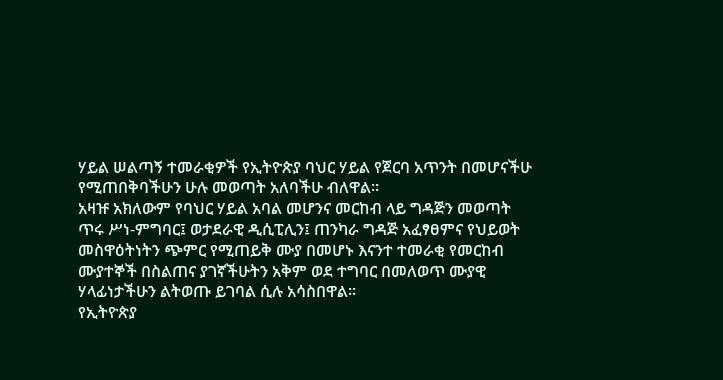ሃይል ሠልጣኝ ተመራቂዎች የኢትዮጵያ ባህር ሃይል የጀርባ አጥንት በመሆናችሁ የሚጠበቅባችሁን ሁሉ መወጣት አለባችሁ ብለዋል።
አዛዡ አክለውም የባህር ሃይል አባል መሆንና መርከብ ላይ ግዳጅን መወጣት ጥሩ ሥነ-ምግባር፤ ወታደራዊ ዲሲፒሊን፤ ጠንካራ ግዳጅ አፈፃፀምና የህይወት መስዋዕትነትን ጭምር የሚጠይቅ ሙያ በመሆኑ እናንተ ተመራቂ የመርከብ ሙያተኞች በስልጠና ያገኛችሁትን አቅም ወደ ተግባር በመለወጥ ሙያዊ ሃላፊነታችሁን ልትወጡ ይገባል ሲሉ አሳስበዋል፡፡
የኢትዮጵያ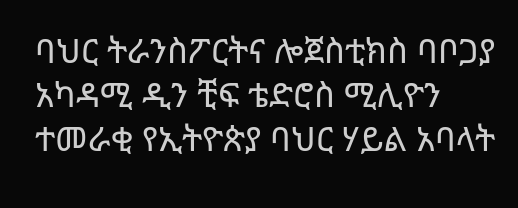ባህር ትራንስፖርትና ሎጀስቲክስ ባቦጋያ አካዳሚ ዲን ቺፍ ቴድሮስ ሚሊዮን ተመራቂ የኢትዮጵያ ባህር ሃይል አባላት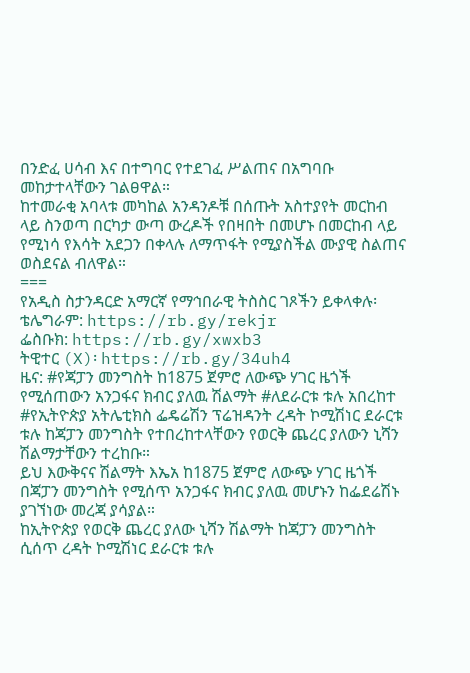በንድፈ ሀሳብ እና በተግባር የተደገፈ ሥልጠና በአግባቡ መከታተላቸውን ገልፀዋል።
ከተመራቂ አባላቱ መካከል አንዳንዶቹ በሰጡት አስተያየት መርከብ ላይ ስንወጣ በርካታ ውጣ ውረዶች የበዛበት በመሆኑ በመርከብ ላይ የሚነሳ የእሳት አደጋን በቀላሉ ለማጥፋት የሚያስችል ሙያዊ ስልጠና ወስደናል ብለዋል።
===
የአዲስ ስታንዳርድ አማርኛ የማኅበራዊ ትስስር ገጾችን ይቀላቀሉ፡
ቴሌግራም: https://rb.gy/rekjr
ፌስቡክ: https://rb.gy/xwxb3
ትዊተር (X)፡ https://rb.gy/34uh4
ዜና: #የጃፓን መንግስት ከ1875 ጀምሮ ለውጭ ሃገር ዜጎች የሚሰጠውን አንጋፋና ክብር ያለዉ ሽልማት #ለደራርቱ ቱሉ አበረከተ
#የኢትዮጵያ አትሌቲክስ ፌዴሬሽን ፕሬዝዳንት ረዳት ኮሚሽነር ደራርቱ ቱሉ ከጃፓን መንግስት የተበረከተላቸውን የወርቅ ጨረር ያለውን ኒሻን ሽልማታቸውን ተረከቡ።
ይህ እውቅናና ሽልማት እኤአ ከ1875 ጀምሮ ለውጭ ሃገር ዜጎች በጃፓን መንግስት የሚሰጥ አንጋፋና ክብር ያለዉ መሆኑን ከፌደሬሽኑ ያገኘነው መረጃ ያሳያል።
ከኢትዮጵያ የወርቅ ጨረር ያለው ኒሻን ሽልማት ከጃፓን መንግስት ሲሰጥ ረዳት ኮሚሽነር ደራርቱ ቱሉ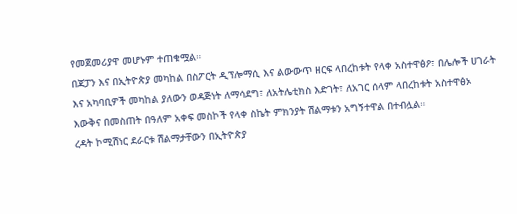የመጀመሪያዋ መሆኑም ተጠቁሟል።
በጃፓን እና በኢትዮጵያ መካከል በስፖርት ዲፕሎማሲ እና ልውውጥ ዘርፍ ላበረከቱት የላቀ አስተዋፅዖ፣ በሌሎች ሀገራት እና አካባቢዎች መካከል ያለውን ወዳጅነት ለማሳደግ፣ ለአትሌቲክስ እድገት፣ ለአገር ሰላም ላበረከቱት አስተዋፅኦ እውቅና በመስጠት በዓለም አቀፍ መስኮች የላቀ ስኬት ምክንያት ሽልማቱን አግኝተዋል በተብሏል።
ረዳት ኮሚሽነር ደራርቱ ሽልማታቸውን በኢትዮጵያ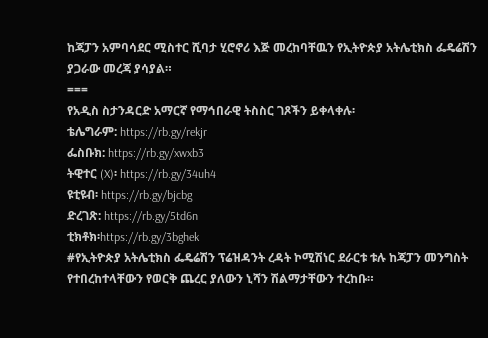ከጃፓን አምባሳደር ሚስተር ሺባታ ሂሮኖሪ እጅ መረከባቸዉን የኢትዮጵያ አትሌቲክስ ፌዴሬሽን ያጋራው መረጃ ያሳያል።
===
የአዲስ ስታንዳርድ አማርኛ የማኅበራዊ ትስስር ገጾችን ይቀላቀሉ፡
ቴሌግራም: https://rb.gy/rekjr
ፌስቡክ: https://rb.gy/xwxb3
ትዊተር (X)፡ https://rb.gy/34uh4
ዩቲዩብ፡ https://rb.gy/bjcbg
ድረገጽ: https://rb.gy/5td6n
ቲክቶክ፡https://rb.gy/3bghek
#የኢትዮጵያ አትሌቲክስ ፌዴሬሽን ፕሬዝዳንት ረዳት ኮሚሽነር ደራርቱ ቱሉ ከጃፓን መንግስት የተበረከተላቸውን የወርቅ ጨረር ያለውን ኒሻን ሽልማታቸውን ተረከቡ።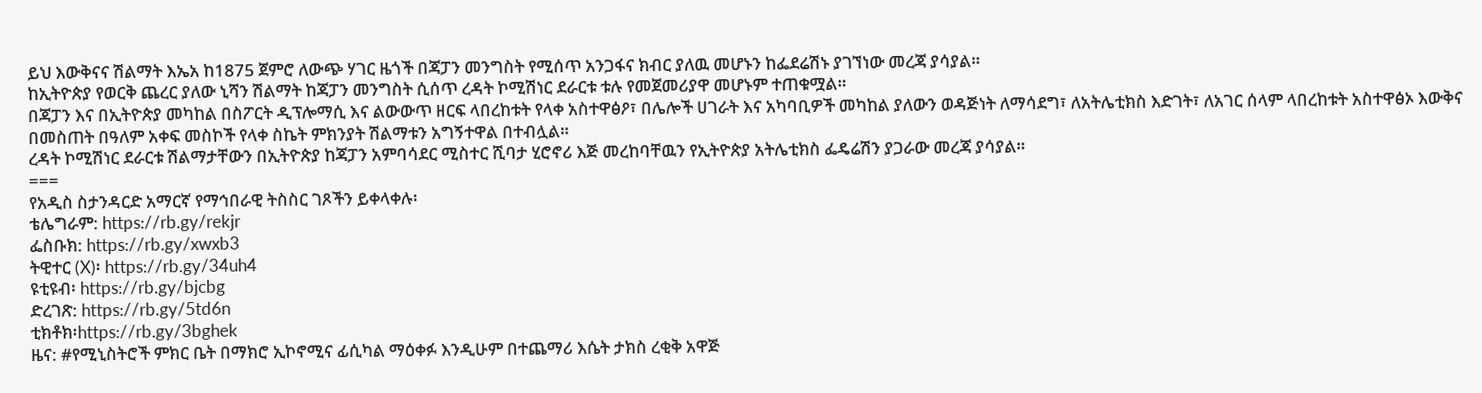ይህ እውቅናና ሽልማት እኤአ ከ1875 ጀምሮ ለውጭ ሃገር ዜጎች በጃፓን መንግስት የሚሰጥ አንጋፋና ክብር ያለዉ መሆኑን ከፌደሬሽኑ ያገኘነው መረጃ ያሳያል።
ከኢትዮጵያ የወርቅ ጨረር ያለው ኒሻን ሽልማት ከጃፓን መንግስት ሲሰጥ ረዳት ኮሚሽነር ደራርቱ ቱሉ የመጀመሪያዋ መሆኑም ተጠቁሟል።
በጃፓን እና በኢትዮጵያ መካከል በስፖርት ዲፕሎማሲ እና ልውውጥ ዘርፍ ላበረከቱት የላቀ አስተዋፅዖ፣ በሌሎች ሀገራት እና አካባቢዎች መካከል ያለውን ወዳጅነት ለማሳደግ፣ ለአትሌቲክስ እድገት፣ ለአገር ሰላም ላበረከቱት አስተዋፅኦ እውቅና በመስጠት በዓለም አቀፍ መስኮች የላቀ ስኬት ምክንያት ሽልማቱን አግኝተዋል በተብሏል።
ረዳት ኮሚሽነር ደራርቱ ሽልማታቸውን በኢትዮጵያ ከጃፓን አምባሳደር ሚስተር ሺባታ ሂሮኖሪ እጅ መረከባቸዉን የኢትዮጵያ አትሌቲክስ ፌዴሬሽን ያጋራው መረጃ ያሳያል።
===
የአዲስ ስታንዳርድ አማርኛ የማኅበራዊ ትስስር ገጾችን ይቀላቀሉ፡
ቴሌግራም: https://rb.gy/rekjr
ፌስቡክ: https://rb.gy/xwxb3
ትዊተር (X)፡ https://rb.gy/34uh4
ዩቲዩብ፡ https://rb.gy/bjcbg
ድረገጽ: https://rb.gy/5td6n
ቲክቶክ፡https://rb.gy/3bghek
ዜና: #የሚኒስትሮች ምክር ቤት በማክሮ ኢኮኖሚና ፊሲካል ማዕቀፉ እንዲሁም በተጨማሪ እሴት ታክስ ረቂቅ አዋጅ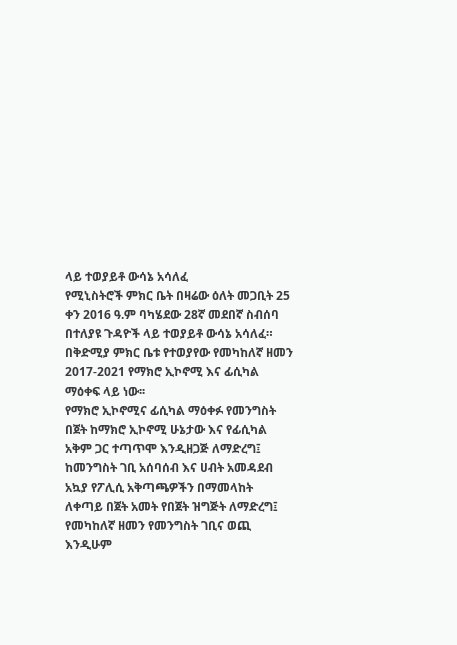ላይ ተወያይቶ ውሳኔ አሳለፈ
የሚኒስትሮች ምክር ቤት በዛሬው ዕለት መጋቢት 25 ቀን 2016 ዓ.ም ባካሄደው 28ኛ መደበኛ ስብሰባ በተለያዩ ጉዳዮች ላይ ተወያይቶ ውሳኔ አሳለፈ።
በቅድሚያ ምክር ቤቱ የተወያየው የመካከለኛ ዘመን 2017-2021 የማክሮ ኢኮኖሚ እና ፊሲካል ማዕቀፍ ላይ ነው፡፡
የማክሮ ኢኮኖሚና ፊሲካል ማዕቀፉ የመንግስት በጀት ከማክሮ ኢኮኖሚ ሁኔታው እና የፊሲካል አቅም ጋር ተጣጥሞ እንዲዘጋጅ ለማድረግ፤ ከመንግስት ገቢ አሰባሰብ እና ሀብት አመዳደብ አኳያ የፖሊሲ አቅጣጫዎችን በማመላከት ለቀጣይ በጀት አመት የበጀት ዝግጅት ለማድረግ፤ የመካከለኛ ዘመን የመንግስት ገቢና ወጪ እንዲሁም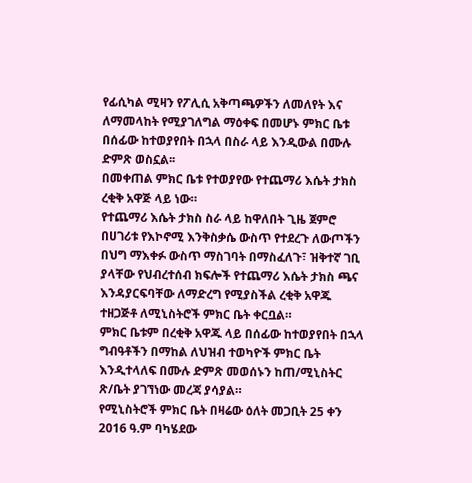የፊሲካል ሚዛን የፖሊሲ አቅጣጫዎችን ለመለየት እና ለማመላከት የሚያገለግል ማዕቀፍ በመሆኑ ምክር ቤቱ በሰፊው ከተወያየበት በኋላ በስራ ላይ እንዲውል በሙሉ ድምጽ ወስኗል፡፡
በመቀጠል ምክር ቤቱ የተወያየው የተጨማሪ እሴት ታክስ ረቂቅ አዋጅ ላይ ነው።
የተጨማሪ እሴት ታክስ ስራ ላይ ከዋለበት ጊዜ ጀምሮ በሀገሪቱ የእኮኖሚ እንቅስቃሴ ውስጥ የተደረጉ ለውጦችን በህግ ማእቀፉ ውስጥ ማስገባት በማስፈለጉ፣ ዝቅተኛ ገቢ ያላቸው የህብረተሰብ ክፍሎች የተጨማሪ እሴት ታክስ ጫና እንዳያርፍባቸው ለማድረግ የሚያስችል ረቂቅ አዋጁ ተዘጋጅቶ ለሚኒስትሮች ምክር ቤት ቀርቧል።
ምክር ቤቱም በረቂቅ አዋጁ ላይ በሰፊው ከተወያየበት በኋላ ግብዓቶችን በማከል ለህዝብ ተወካዮች ምክር ቤት እንዲተላለፍ በሙሉ ድምጽ መወሰኑን ከጠ/ሚኒስትር ጽ/ቤት ያገኘነው መረጃ ያሳያል።
የሚኒስትሮች ምክር ቤት በዛሬው ዕለት መጋቢት 25 ቀን 2016 ዓ.ም ባካሄደው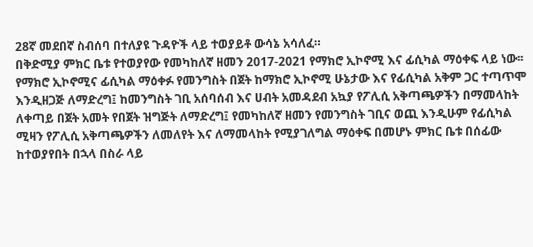28ኛ መደበኛ ስብሰባ በተለያዩ ጉዳዮች ላይ ተወያይቶ ውሳኔ አሳለፈ።
በቅድሚያ ምክር ቤቱ የተወያየው የመካከለኛ ዘመን 2017-2021 የማክሮ ኢኮኖሚ እና ፊሲካል ማዕቀፍ ላይ ነው፡፡
የማክሮ ኢኮኖሚና ፊሲካል ማዕቀፉ የመንግስት በጀት ከማክሮ ኢኮኖሚ ሁኔታው እና የፊሲካል አቅም ጋር ተጣጥሞ እንዲዘጋጅ ለማድረግ፤ ከመንግስት ገቢ አሰባሰብ እና ሀብት አመዳደብ አኳያ የፖሊሲ አቅጣጫዎችን በማመላከት ለቀጣይ በጀት አመት የበጀት ዝግጅት ለማድረግ፤ የመካከለኛ ዘመን የመንግስት ገቢና ወጪ እንዲሁም የፊሲካል ሚዛን የፖሊሲ አቅጣጫዎችን ለመለየት እና ለማመላከት የሚያገለግል ማዕቀፍ በመሆኑ ምክር ቤቱ በሰፊው ከተወያየበት በኋላ በስራ ላይ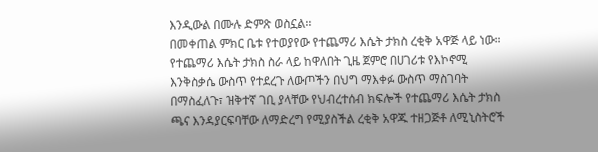እንዲውል በሙሉ ድምጽ ወስኗል፡፡
በመቀጠል ምክር ቤቱ የተወያየው የተጨማሪ እሴት ታክስ ረቂቅ አዋጅ ላይ ነው።
የተጨማሪ እሴት ታክስ ስራ ላይ ከዋለበት ጊዜ ጀምሮ በሀገሪቱ የእኮኖሚ እንቅስቃሴ ውስጥ የተደረጉ ለውጦችን በህግ ማእቀፉ ውስጥ ማስገባት በማስፈለጉ፣ ዝቅተኛ ገቢ ያላቸው የህብረተሰብ ክፍሎች የተጨማሪ እሴት ታክስ ጫና እንዳያርፍባቸው ለማድረግ የሚያስችል ረቂቅ አዋጁ ተዘጋጅቶ ለሚኒስትሮች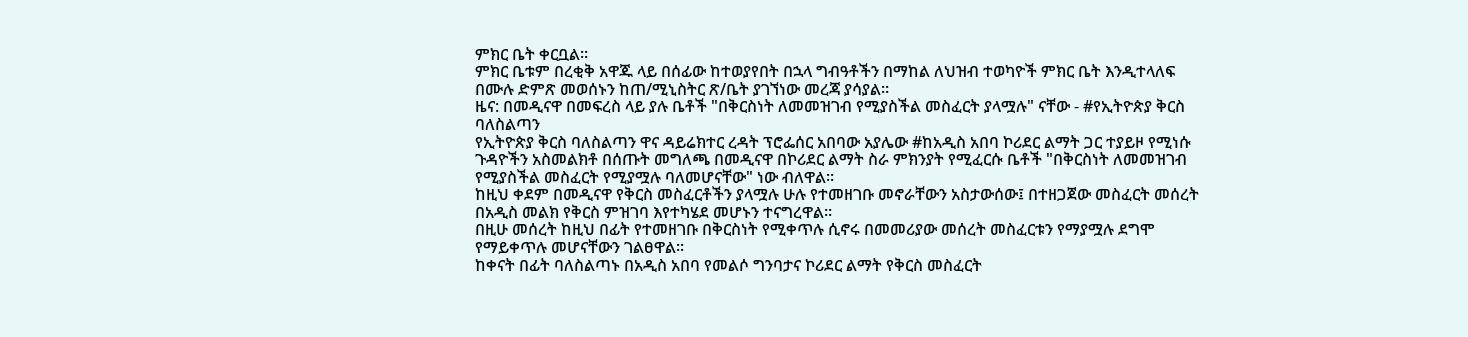ምክር ቤት ቀርቧል።
ምክር ቤቱም በረቂቅ አዋጁ ላይ በሰፊው ከተወያየበት በኋላ ግብዓቶችን በማከል ለህዝብ ተወካዮች ምክር ቤት እንዲተላለፍ በሙሉ ድምጽ መወሰኑን ከጠ/ሚኒስትር ጽ/ቤት ያገኘነው መረጃ ያሳያል።
ዜና: በመዲናዋ በመፍረስ ላይ ያሉ ቤቶች "በቅርስነት ለመመዝገብ የሚያስችል መስፈርት ያላሟሉ" ናቸው - #የኢትዮጵያ ቅርስ ባለስልጣን
የኢትዮጵያ ቅርስ ባለስልጣን ዋና ዳይሬክተር ረዳት ፕሮፌሰር አበባው አያሌው #ከአዲስ አበባ ኮሪደር ልማት ጋር ተያይዞ የሚነሱ ጉዳዮችን አስመልክቶ በሰጡት መግለጫ በመዲናዋ በኮሪደር ልማት ስራ ምክንያት የሚፈርሱ ቤቶች "በቅርስነት ለመመዝገብ የሚያስችል መስፈርት የሚያሟሉ ባለመሆናቸው" ነው ብለዋል።
ከዚህ ቀደም በመዲናዋ የቅርስ መስፈርቶችን ያላሟሉ ሁሉ የተመዘገቡ መኖራቸውን አስታውሰው፤ በተዘጋጀው መስፈርት መሰረት በአዲስ መልክ የቅርስ ምዝገባ እየተካሄደ መሆኑን ተናግረዋል።
በዚሁ መሰረት ከዚህ በፊት የተመዘገቡ በቅርስነት የሚቀጥሉ ሲኖሩ በመመሪያው መሰረት መስፈርቱን የማያሟሉ ደግሞ የማይቀጥሉ መሆናቸውን ገልፀዋል።
ከቀናት በፊት ባለስልጣኑ በአዲስ አበባ የመልሶ ግንባታና ኮሪደር ልማት የቅርስ መስፈርት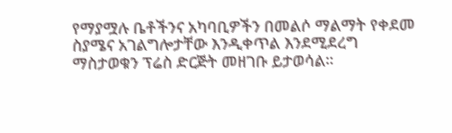የማያሟሉ ቤቶችንና አካባቢዎችን በመልሶ ማልማት የቀደመ ስያሜና አገልግሎታቸው እንዲቀጥል እንደሚደረግ ማስታወቁን ፕሬስ ድርጅት መዘገቡ ይታወሳል።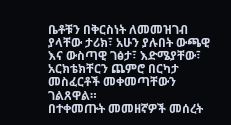ቤቶቹን በቅርስነት ለመመዝገብ ያላቸው ታሪክ፣ አሁን ያሉበት ውጫዊ እና ውስጣዊ ገፅታ፣ እድሜያቸው፣ አርክቴክቸርን ጨምሮ በርካታ መስፈርቶች መቀመጣቸውን ገልጸዋል።
በተቀመጡት መመዘኛዎች መሰረት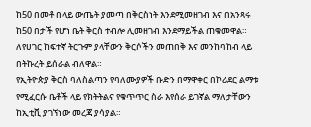ከ50 በመቶ በላይ ውጤት ያመጣ በቅርስነት እንደሚመዘገብ እና በአንጻሩ ከ50 በታች የሆነ ቤት ቅርስ ተብሎ ሊመዘገብ እንደማይችል ጠቁመዋል።
ለየሀገር ከፍተኛ ትርጉም ያላቸውን ቅርሶችን መጠበቅ እና መንከባከብ ላይ በትኩረት ይሰራል ብለዋል።
የኢትዮጵያ ቅርስ ባለስልጣን የባለሙያዎች ቡድን በማዋቀር በኮሪደር ልማቱ የሚፈርሱ ቤቶች ላይ የክትትልና የቁጥጥር ስራ እየሰራ ይገኛል ማለታቸውን ከኢቲቪ ያገኘነው መረጃ ያሳያል።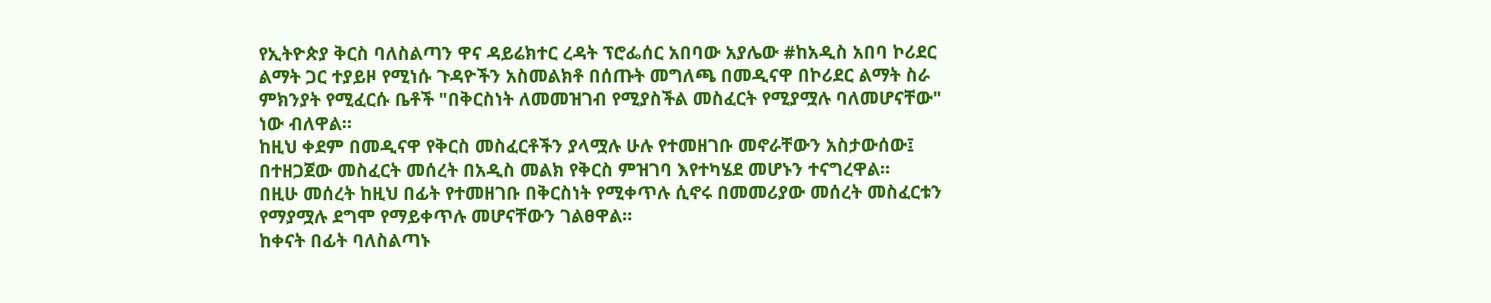የኢትዮጵያ ቅርስ ባለስልጣን ዋና ዳይሬክተር ረዳት ፕሮፌሰር አበባው አያሌው #ከአዲስ አበባ ኮሪደር ልማት ጋር ተያይዞ የሚነሱ ጉዳዮችን አስመልክቶ በሰጡት መግለጫ በመዲናዋ በኮሪደር ልማት ስራ ምክንያት የሚፈርሱ ቤቶች "በቅርስነት ለመመዝገብ የሚያስችል መስፈርት የሚያሟሉ ባለመሆናቸው" ነው ብለዋል።
ከዚህ ቀደም በመዲናዋ የቅርስ መስፈርቶችን ያላሟሉ ሁሉ የተመዘገቡ መኖራቸውን አስታውሰው፤ በተዘጋጀው መስፈርት መሰረት በአዲስ መልክ የቅርስ ምዝገባ እየተካሄደ መሆኑን ተናግረዋል።
በዚሁ መሰረት ከዚህ በፊት የተመዘገቡ በቅርስነት የሚቀጥሉ ሲኖሩ በመመሪያው መሰረት መስፈርቱን የማያሟሉ ደግሞ የማይቀጥሉ መሆናቸውን ገልፀዋል።
ከቀናት በፊት ባለስልጣኑ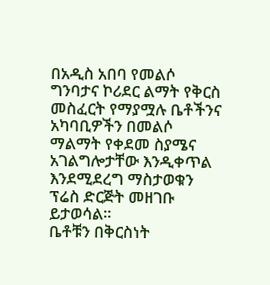በአዲስ አበባ የመልሶ ግንባታና ኮሪደር ልማት የቅርስ መስፈርት የማያሟሉ ቤቶችንና አካባቢዎችን በመልሶ ማልማት የቀደመ ስያሜና አገልግሎታቸው እንዲቀጥል እንደሚደረግ ማስታወቁን ፕሬስ ድርጅት መዘገቡ ይታወሳል።
ቤቶቹን በቅርስነት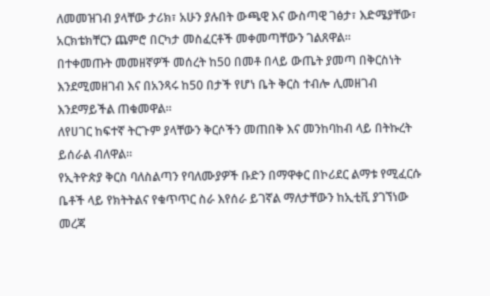ለመመዝገብ ያላቸው ታሪክ፣ አሁን ያሉበት ውጫዊ እና ውስጣዊ ገፅታ፣ እድሜያቸው፣ አርክቴክቸርን ጨምሮ በርካታ መስፈርቶች መቀመጣቸውን ገልጸዋል።
በተቀመጡት መመዘኛዎች መሰረት ከ50 በመቶ በላይ ውጤት ያመጣ በቅርስነት እንደሚመዘገብ እና በአንጻሩ ከ50 በታች የሆነ ቤት ቅርስ ተብሎ ሊመዘገብ እንደማይችል ጠቁመዋል።
ለየሀገር ከፍተኛ ትርጉም ያላቸውን ቅርሶችን መጠበቅ እና መንከባከብ ላይ በትኩረት ይሰራል ብለዋል።
የኢትዮጵያ ቅርስ ባለስልጣን የባለሙያዎች ቡድን በማዋቀር በኮሪደር ልማቱ የሚፈርሱ ቤቶች ላይ የክትትልና የቁጥጥር ስራ እየሰራ ይገኛል ማለታቸውን ከኢቲቪ ያገኘነው መረጃ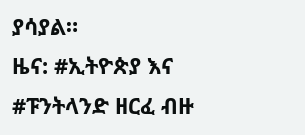ያሳያል።
ዜና: #ኢትዮጵያ እና #ፑንትላንድ ዘርፈ ብዙ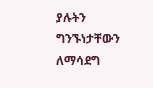ያሉትን ግንኙነታቸውን ለማሳደግ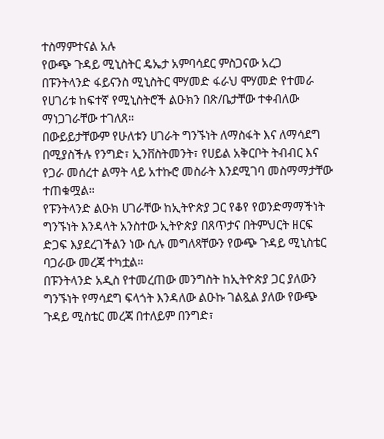ተስማምተናል አሉ
የውጭ ጉዳይ ሚኒስትር ዴኤታ አምባሳደር ምስጋናው አረጋ በፑንትላንድ ፋይናንስ ሚኒስትር ሞሃመድ ፋራህ ሞሃመድ የተመራ የሀገሪቱ ከፍተኛ የሚኒስትሮች ልዑክን በጽ/ቤታቸው ተቀብለው ማነጋገራቸው ተገለጸ።
በውይይታቸውም የሁለቱን ሀገራት ግንኙነት ለማስፋት እና ለማሳደግ በሚያስችሉ የንግድ፣ ኢንቨስትመንት፣ የሀይል አቅርቦት ትብብር እና የጋራ መሰረተ ልማት ላይ አተኩሮ መስራት እንደሚገባ መስማማታቸው ተጠቁሟል።
የፑንትላንድ ልዑክ ሀገራቸው ከኢትዮጵያ ጋር የቆየ የወንድማማችነት ግንኙነት እንዳላት አንስተው ኢትዮጵያ በጸጥታና በትምህርት ዘርፍ ድጋፍ እያደረገችልን ነው ሲሉ መግለጻቸውን የውጭ ጉዳይ ሚኒስቴር ባጋራው መረጃ ተካቷል።
በፑንትላንድ አዲስ የተመረጠው መንግስት ከኢትዮጵያ ጋር ያለውን ግንኙነት የማሳደግ ፍላጎት እንዳለው ልዑኩ ገልጿል ያለው የውጭ ጉዳይ ሚስቴር መረጃ በተለይም በንግድ፣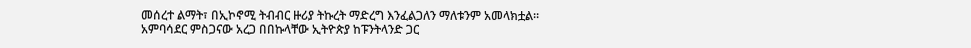መሰረተ ልማት፣ በኢኮኖሚ ትብብር ዙሪያ ትኩረት ማድረግ እንፈልጋለን ማለቱንም አመላክቷል።
አምባሳደር ምስጋናው አረጋ በበኩላቸው ኢትዮጵያ ከፑንትላንድ ጋር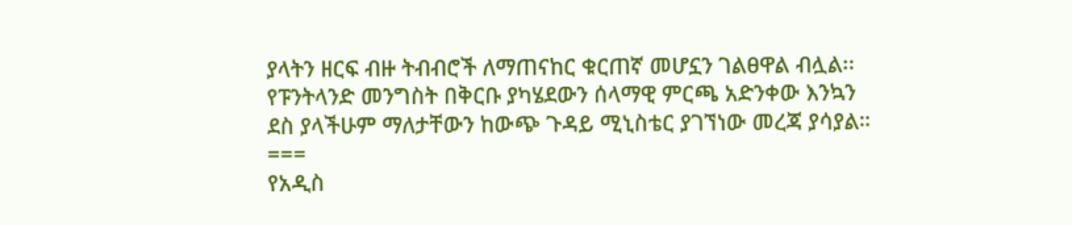ያላትን ዘርፍ ብዙ ትብብሮች ለማጠናከር ቁርጠኛ መሆኗን ገልፀዋል ብሏል፡፡
የፑንትላንድ መንግስት በቅርቡ ያካሄደውን ሰላማዊ ምርጫ አድንቀው እንኳን ደስ ያላችሁም ማለታቸውን ከውጭ ጉዳይ ሚኒስቴር ያገኘነው መረጃ ያሳያል።
===
የአዲስ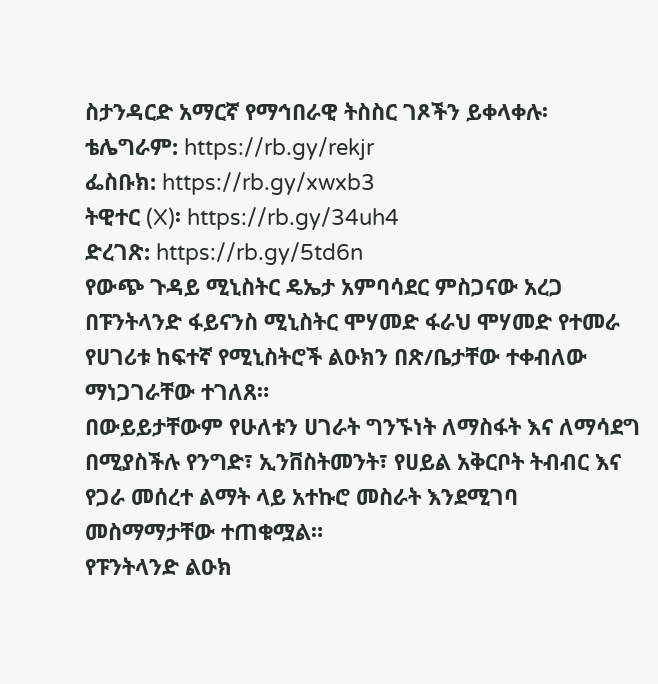ስታንዳርድ አማርኛ የማኅበራዊ ትስስር ገጾችን ይቀላቀሉ፡
ቴሌግራም: https://rb.gy/rekjr
ፌስቡክ: https://rb.gy/xwxb3
ትዊተር (X)፡ https://rb.gy/34uh4
ድረገጽ: https://rb.gy/5td6n
የውጭ ጉዳይ ሚኒስትር ዴኤታ አምባሳደር ምስጋናው አረጋ በፑንትላንድ ፋይናንስ ሚኒስትር ሞሃመድ ፋራህ ሞሃመድ የተመራ የሀገሪቱ ከፍተኛ የሚኒስትሮች ልዑክን በጽ/ቤታቸው ተቀብለው ማነጋገራቸው ተገለጸ።
በውይይታቸውም የሁለቱን ሀገራት ግንኙነት ለማስፋት እና ለማሳደግ በሚያስችሉ የንግድ፣ ኢንቨስትመንት፣ የሀይል አቅርቦት ትብብር እና የጋራ መሰረተ ልማት ላይ አተኩሮ መስራት እንደሚገባ መስማማታቸው ተጠቁሟል።
የፑንትላንድ ልዑክ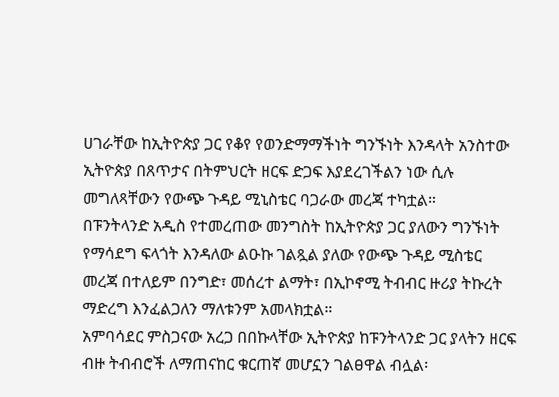ሀገራቸው ከኢትዮጵያ ጋር የቆየ የወንድማማችነት ግንኙነት እንዳላት አንስተው ኢትዮጵያ በጸጥታና በትምህርት ዘርፍ ድጋፍ እያደረገችልን ነው ሲሉ መግለጻቸውን የውጭ ጉዳይ ሚኒስቴር ባጋራው መረጃ ተካቷል።
በፑንትላንድ አዲስ የተመረጠው መንግስት ከኢትዮጵያ ጋር ያለውን ግንኙነት የማሳደግ ፍላጎት እንዳለው ልዑኩ ገልጿል ያለው የውጭ ጉዳይ ሚስቴር መረጃ በተለይም በንግድ፣ መሰረተ ልማት፣ በኢኮኖሚ ትብብር ዙሪያ ትኩረት ማድረግ እንፈልጋለን ማለቱንም አመላክቷል።
አምባሳደር ምስጋናው አረጋ በበኩላቸው ኢትዮጵያ ከፑንትላንድ ጋር ያላትን ዘርፍ ብዙ ትብብሮች ለማጠናከር ቁርጠኛ መሆኗን ገልፀዋል ብሏል፡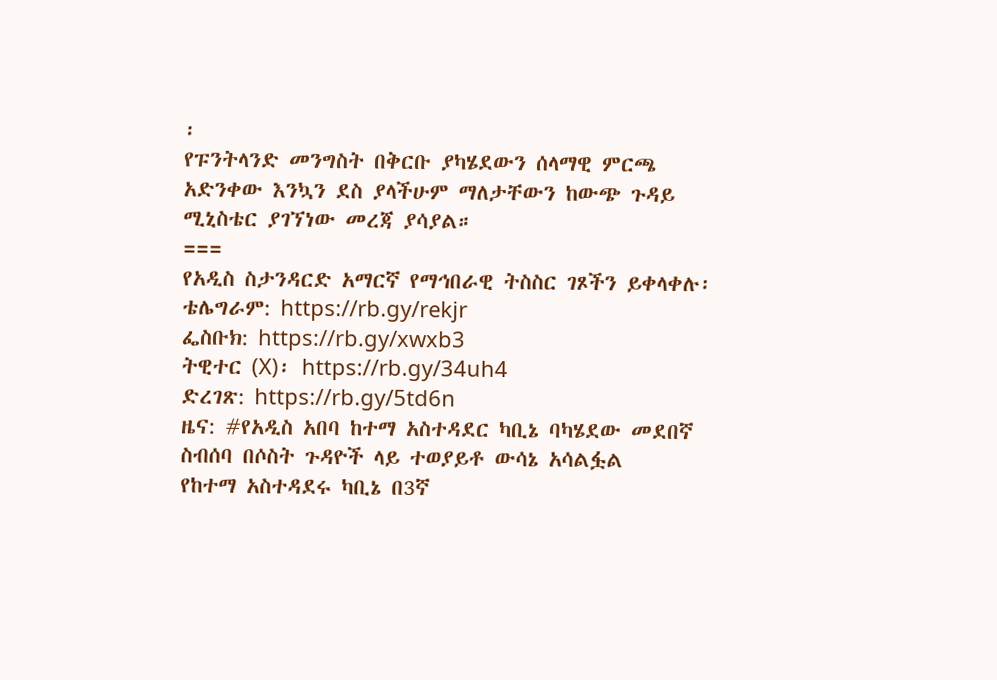፡
የፑንትላንድ መንግስት በቅርቡ ያካሄደውን ሰላማዊ ምርጫ አድንቀው እንኳን ደስ ያላችሁም ማለታቸውን ከውጭ ጉዳይ ሚኒስቴር ያገኘነው መረጃ ያሳያል።
===
የአዲስ ስታንዳርድ አማርኛ የማኅበራዊ ትስስር ገጾችን ይቀላቀሉ፡
ቴሌግራም: https://rb.gy/rekjr
ፌስቡክ: https://rb.gy/xwxb3
ትዊተር (X)፡ https://rb.gy/34uh4
ድረገጽ: https://rb.gy/5td6n
ዜና: #የአዲስ አበባ ከተማ አስተዳደር ካቢኔ ባካሄደው መደበኛ ስብሰባ በሶስት ጉዳዮች ላይ ተወያይቶ ውሳኔ አሳልፏል
የከተማ አስተዳደሩ ካቢኔ በ3ኛ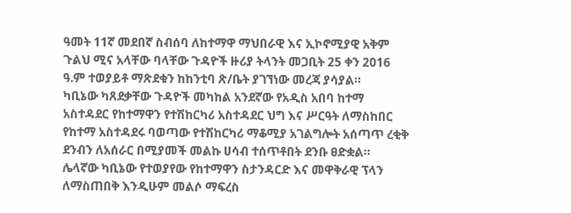ዓመት 11ኛ መደበኛ ስብሰባ ለከተማዋ ማህበራዊ እና ኢኮኖሚያዊ አቅም ጉልህ ሚና አላቸው ባላቸው ጉዳዮች ዙሪያ ትላንት መጋቢት 25 ቀን 2016 ዓ.ም ተወያይቶ ማጽደቁን ከከንቲባ ጽ/ቤት ያገኘነው መረጃ ያሳያል።
ካቢኔው ካጸደቃቸው ጉዳዮች መካከል አንደኛው የአዲስ አበባ ከተማ አስተዳደር የከተማዋን የተሽከርካሪ አስተዳደር ህግ እና ሥርዓት ለማስከበር የከተማ አስተዳደሩ ባወጣው የተሽከርካሪ ማቆሚያ አገልግሎት አሰጣጥ ረቂቅ ደንብን ለአሰራር በሚያመች መልኩ ሀሳብ ተሰጥቶበት ደንቡ ፀድቋል።
ሌላኛው ካቢኔው የተወያየው የከተማዋን ስታንዳርድ እና መዋቅራዊ ፕላን ለማስጠበቅ እንዲሁም መልሶ ማፍረስ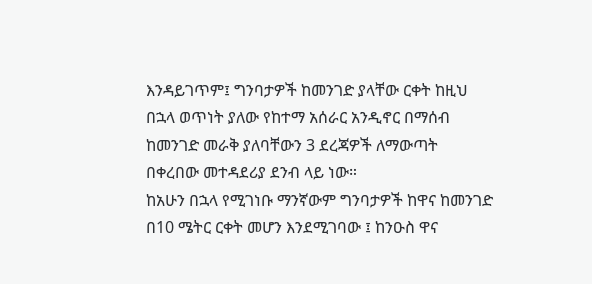እንዳይገጥም፤ ግንባታዎች ከመንገድ ያላቸው ርቀት ከዚህ በኋላ ወጥነት ያለው የከተማ አሰራር አንዲኖር በማሰብ ከመንገድ መራቅ ያለባቸውን 3 ደረጃዎች ለማውጣት በቀረበው መተዳደሪያ ደንብ ላይ ነው።
ከአሁን በኋላ የሚገነቡ ማንኛውም ግንባታዎች ከዋና ከመንገድ በ10 ሜትር ርቀት መሆን እንደሚገባው ፤ ከንዑስ ዋና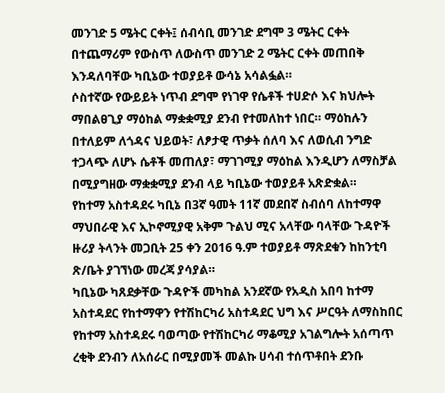መንገድ 5 ሜትር ርቀት፤ ሰብሳቢ መንገድ ደግሞ 3 ሜትር ርቀት በተጨማሪም የውስጥ ለውስጥ መንገድ 2 ሜትር ርቀት መጠበቅ እንዳለባቸው ካቢኔው ተወያይቶ ውሳኔ አሳልፏል።
ሶስተኛው የውይይት ነጥብ ደግሞ የነገዋ የሴቶች ተሀድሶ እና ክህሎት ማበልፀጊያ ማዕከል ማቋቋሚያ ደንብ የተመለከተ ነበር። ማዕከሉን በተለይም ለጎዳና ህይወት፣ ለፆታዊ ጥቃት ሰለባ እና ለወሲብ ንግድ ተጋላጭ ለሆኑ ሴቶች መጠለያ፣ ማገገሚያ ማዕከል እንዲሆን ለማስቻል በሚያግዘው ማቋቋሚያ ደንብ ላይ ካቢኔው ተወያይቶ አጽድቋል።
የከተማ አስተዳደሩ ካቢኔ በ3ኛ ዓመት 11ኛ መደበኛ ስብሰባ ለከተማዋ ማህበራዊ እና ኢኮኖሚያዊ አቅም ጉልህ ሚና አላቸው ባላቸው ጉዳዮች ዙሪያ ትላንት መጋቢት 25 ቀን 2016 ዓ.ም ተወያይቶ ማጽደቁን ከከንቲባ ጽ/ቤት ያገኘነው መረጃ ያሳያል።
ካቢኔው ካጸደቃቸው ጉዳዮች መካከል አንደኛው የአዲስ አበባ ከተማ አስተዳደር የከተማዋን የተሽከርካሪ አስተዳደር ህግ እና ሥርዓት ለማስከበር የከተማ አስተዳደሩ ባወጣው የተሽከርካሪ ማቆሚያ አገልግሎት አሰጣጥ ረቂቅ ደንብን ለአሰራር በሚያመች መልኩ ሀሳብ ተሰጥቶበት ደንቡ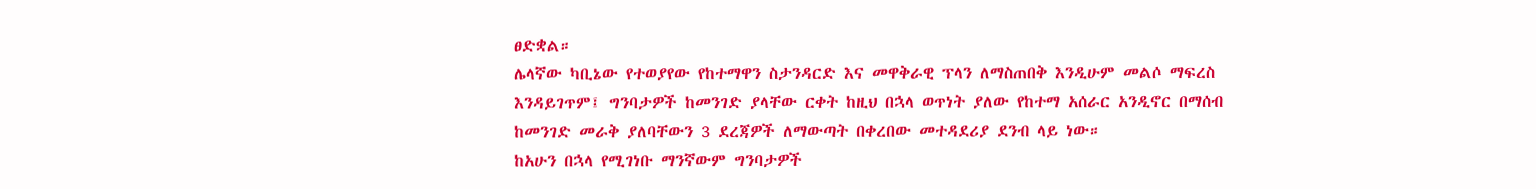ፀድቋል።
ሌላኛው ካቢኔው የተወያየው የከተማዋን ስታንዳርድ እና መዋቅራዊ ፕላን ለማስጠበቅ እንዲሁም መልሶ ማፍረስ እንዳይገጥም፤ ግንባታዎች ከመንገድ ያላቸው ርቀት ከዚህ በኋላ ወጥነት ያለው የከተማ አሰራር አንዲኖር በማሰብ ከመንገድ መራቅ ያለባቸውን 3 ደረጃዎች ለማውጣት በቀረበው መተዳደሪያ ደንብ ላይ ነው።
ከአሁን በኋላ የሚገነቡ ማንኛውም ግንባታዎች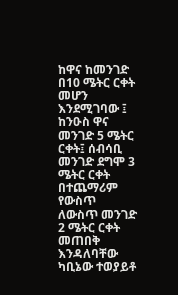ከዋና ከመንገድ በ10 ሜትር ርቀት መሆን እንደሚገባው ፤ ከንዑስ ዋና መንገድ 5 ሜትር ርቀት፤ ሰብሳቢ መንገድ ደግሞ 3 ሜትር ርቀት በተጨማሪም የውስጥ ለውስጥ መንገድ 2 ሜትር ርቀት መጠበቅ እንዳለባቸው ካቢኔው ተወያይቶ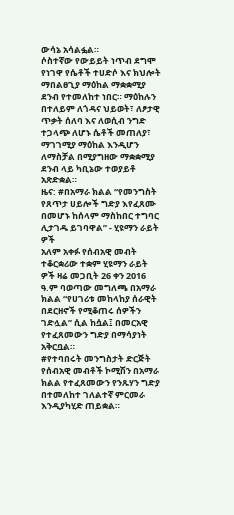ውሳኔ አሳልፏል።
ሶስተኛው የውይይት ነጥብ ደግሞ የነገዋ የሴቶች ተሀድሶ እና ክህሎት ማበልፀጊያ ማዕከል ማቋቋሚያ ደንብ የተመለከተ ነበር። ማዕከሉን በተለይም ለጎዳና ህይወት፣ ለፆታዊ ጥቃት ሰለባ እና ለወሲብ ንግድ ተጋላጭ ለሆኑ ሴቶች መጠለያ፣ ማገገሚያ ማዕከል እንዲሆን ለማስቻል በሚያግዘው ማቋቋሚያ ደንብ ላይ ካቢኔው ተወያይቶ አጽድቋል።
ዜና: #በአማራ ክልል “የመንግስት የጸጥታ ሀይሎች ግድያ እየፈጸሙ በመሆኑ ከሰላም ማስከበር ተግባር ሊታገዱ ይገባዋል” - ሂዩማን ራይት ዎች
አለም አቀፉ የሰብአዊ መብት ተቆርቋሪው ተቋም ሂዩማን ራይት ዎች ዛሬ መጋቢት 26 ቀን 2016 ዓ.ም ባወጣው መግለጫ በአማራ ክልል “የሀገሪቱ መከላከያ ሰራዊት በደርዘኖች የሚቆጠሩ ሰዎችን ገድሏል” ሲል ከሷል፤ በመርአዊ የተፈጸመውን ግድያ በማሳያነት አቅርቧል።
#የተባበሩት መንግስታት ድርጅት የሰብአዊ መብቶች ኮሚሽን በአማራ ክልል የተፈጸመውን የንጹሃን ግድያ በተመለከተ ገለልተኛ ምርመራ እንዲያካሂድ ጠይቋል።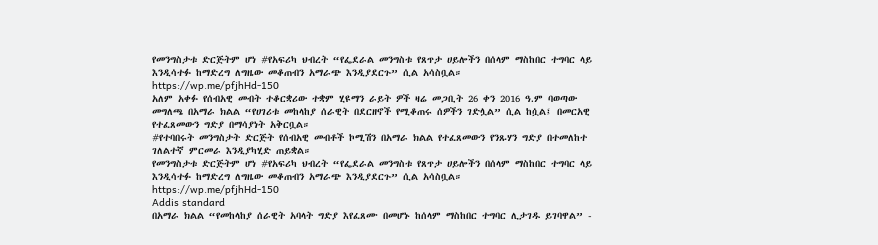የመንግስታቱ ድርጅትም ሆነ #የአፍሪካ ህብረት “የፌደራል መንግስቱ የጸጥታ ሀይሎችን በሰላም ማስከበር ተግባር ላይ እንዲሳተፉ ከማድረግ ለግዜው መቆጠብን አማራጭ እንዲያደርጉ” ሲል አሳስቧል።
https://wp.me/pfjhHd-150
አለም አቀፉ የሰብአዊ መብት ተቆርቋሪው ተቋም ሂዩማን ራይት ዎች ዛሬ መጋቢት 26 ቀን 2016 ዓ.ም ባወጣው መግለጫ በአማራ ክልል “የሀገሪቱ መከላከያ ሰራዊት በደርዘኖች የሚቆጠሩ ሰዎችን ገድሏል” ሲል ከሷል፤ በመርአዊ የተፈጸመውን ግድያ በማሳያነት አቅርቧል።
#የተባበሩት መንግስታት ድርጅት የሰብአዊ መብቶች ኮሚሽን በአማራ ክልል የተፈጸመውን የንጹሃን ግድያ በተመለከተ ገለልተኛ ምርመራ እንዲያካሂድ ጠይቋል።
የመንግስታቱ ድርጅትም ሆነ #የአፍሪካ ህብረት “የፌደራል መንግስቱ የጸጥታ ሀይሎችን በሰላም ማስከበር ተግባር ላይ እንዲሳተፉ ከማድረግ ለግዜው መቆጠብን አማራጭ እንዲያደርጉ” ሲል አሳስቧል።
https://wp.me/pfjhHd-150
Addis standard
በአማራ ክልል “የመከላከያ ሰራዊት አባላት ግድያ እየፈጸሙ በመሆኑ ከሰላም ማስከበር ተግባር ሊታገዱ ይገባዋል” -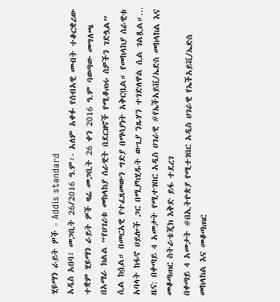ሂዩማን ራይት ዎች - Addis standard
አዲስ አበባ፣ መጋቢት 26/2016 ዓ.ም፡- አለም አቀፉ የሰብአዊ መብት ተቆርቋሪው ተቋም ሂዩማን ራይት ዎች ዛሬ መጋቢት 26 ቀን 2016 ዓ.ም ባወጣው መግለጫ በአማራ ክልል “የሀገሪቱ መከላከያ ሰራዊት በደርዘኖች የሚቆጠሩ ሰዎችን ገድሏል” ሲል ከሷል። በመርአዊ የተፈጸመውን ግድያ በማሳያነት አቅርቧል። የመከላከያ ሰራዊቱ አባላት ከፋኖ ሀይሎች ጋር በሚያካሂዱት ውጊያ ንጹሃን ተገድለዋል ሲል ገልጿል።…
ዜና: በቀጣይ 4 አመታት የሚተገበር አዲስ ሀገራዊ #የኤችአይቪ/ኤድስ መከላከል እና መቆጣጠር ስትራቴጂክ እቅድ ይፋ ተደረገ
በቀጣይ 4 አመታት #በኢትዮጵያ የሚተገበር አዲስ ሀገራዊ የኤችአይቪ/ኤድስ መከላከል እና መቆጣጠር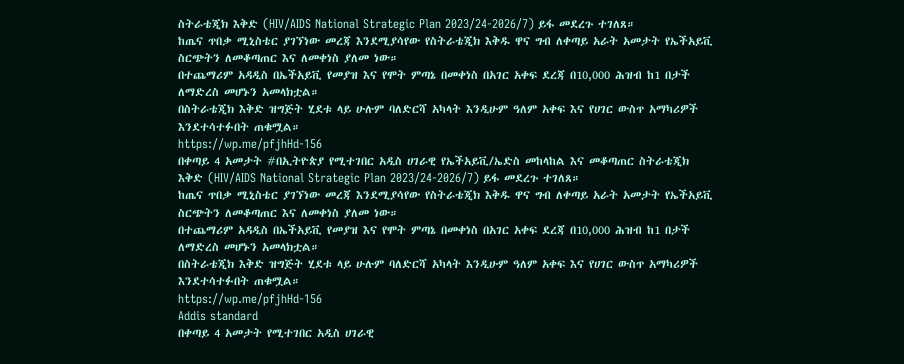ስትራቴጂክ እቅድ (HIV/AIDS National Strategic Plan 2023/24-2026/7) ይፋ መደረጉ ተገለጸ።
ከጤና ጥበቃ ሚኒስቴር ያገኘነው መረጃ እንደሚያሳየው የስትራቴጂክ እቅዱ ዋና ግብ ለቀጣይ አራት አመታት የኤችአይቪ ስርጭትን ለመቆጣጠር እና ለመቀነስ ያለመ ነው።
በተጨማሪም አዳዲስ በኤችአይቪ የመያዝ እና የሞት ምጣኔ በመቀነስ በአገር አቀፍ ደረጃ በ10,000 ሕዝብ ከ1 በታች ለማድረስ መሆኑን አመላክቷል።
በስትራቴጂክ እቅድ ዝግጅት ሂደቱ ላይ ሁሉም ባለድርሻ አካላት እንዲሁም ዓለም አቀፍ እና የሀገር ውስጥ አማካሪዎች እንደተሳተፉበት ጠቁሟል።
https://wp.me/pfjhHd-156
በቀጣይ 4 አመታት #በኢትዮጵያ የሚተገበር አዲስ ሀገራዊ የኤችአይቪ/ኤድስ መከላከል እና መቆጣጠር ስትራቴጂክ እቅድ (HIV/AIDS National Strategic Plan 2023/24-2026/7) ይፋ መደረጉ ተገለጸ።
ከጤና ጥበቃ ሚኒስቴር ያገኘነው መረጃ እንደሚያሳየው የስትራቴጂክ እቅዱ ዋና ግብ ለቀጣይ አራት አመታት የኤችአይቪ ስርጭትን ለመቆጣጠር እና ለመቀነስ ያለመ ነው።
በተጨማሪም አዳዲስ በኤችአይቪ የመያዝ እና የሞት ምጣኔ በመቀነስ በአገር አቀፍ ደረጃ በ10,000 ሕዝብ ከ1 በታች ለማድረስ መሆኑን አመላክቷል።
በስትራቴጂክ እቅድ ዝግጅት ሂደቱ ላይ ሁሉም ባለድርሻ አካላት እንዲሁም ዓለም አቀፍ እና የሀገር ውስጥ አማካሪዎች እንደተሳተፉበት ጠቁሟል።
https://wp.me/pfjhHd-156
Addis standard
በቀጣይ 4 አመታት የሚተገበር አዲስ ሀገራዊ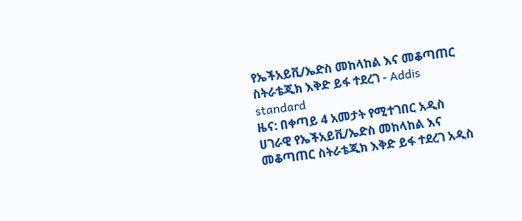የኤችአይቪ/ኤድስ መከላከል እና መቆጣጠር ስትራቴጂክ እቅድ ይፋ ተደረገ - Addis standard
ዜና: በቀጣይ 4 አመታት የሚተገበር አዲስ ሀገራዊ የኤችአይቪ/ኤድስ መከላከል እና መቆጣጠር ስትራቴጂክ እቅድ ይፋ ተደረገ አዲስ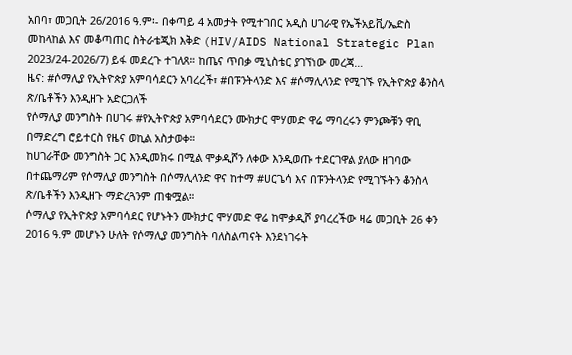አበባ፣ መጋቢት 26/2016 ዓ.ም፡- በቀጣይ 4 አመታት የሚተገበር አዲስ ሀገራዊ የኤችአይቪ/ኤድስ መከላከል እና መቆጣጠር ስትራቴጂክ እቅድ (HIV/AIDS National Strategic Plan 2023/24-2026/7) ይፋ መደረጉ ተገለጸ። ከጤና ጥበቃ ሚኒስቴር ያገኘነው መረጃ…
ዜና: #ሶማሊያ የኢትዮጵያ አምባሳደርን አባረረች፣ #በፑንትላንድ እና #ሶማሊላንድ የሚገኙ የኢትዮጵያ ቆንስላ ጽ/ቤቶችን እንዲዘጉ አድርጋለች
የሶማሊያ መንግስት በሀገሩ #የኢትዮጵያ አምባሳደርን ሙክታር ሞሃመድ ዋሬ ማባረሩን ምንጮቹን ዋቢ በማድረግ ሮይተርስ የዜና ወኪል አስታወቀ።
ከሀገራቸው መንግስት ጋር እንዲመክሩ በሚል ሞቃዲሾን ለቀው እንዲወጡ ተደርገዋል ያለው ዘገባው በተጨማሪም የሶማሊያ መንግስት በሶማሊላንድ ዋና ከተማ #ሀርጌሳ እና በፑንትላንድ የሚገኙትን ቆንስላ ጽ/ቤቶችን እንዲዘጉ ማድረጓንም ጠቁሟል።
ሶማሊያ የኢትዮጵያ አምባሳደር የሆኑትን ሙክታር ሞሃመድ ዋሬ ከሞቃዲሾ ያባረረችው ዛሬ መጋቢት 26 ቀን 2016 ዓ.ም መሆኑን ሁለት የሶማሊያ መንግስት ባለስልጣናት እንደነገሩት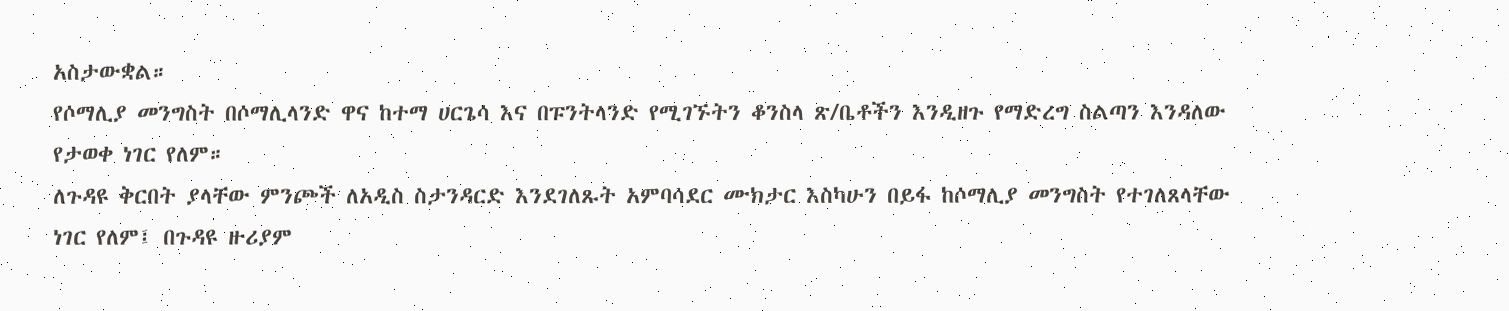አስታውቋል።
የሶማሊያ መንግስት በሶማሊላንድ ዋና ከተማ ሀርጌሳ እና በፑንትላንድ የሚገኙትን ቆንስላ ጽ/ቤቶችን እንዲዘጉ የማድረግ ስልጣን እንዳለው የታወቀ ነገር የለም።
ለጉዳዩ ቅርበት ያላቸው ምንጮች ለአዲስ ስታንዳርድ እንደገለጹት አምባሳደር ሙክታር እስካሁን በይፋ ከሶማሊያ መንግስት የተገለጸላቸው ነገር የለም፤ በጉዳዩ ዙሪያም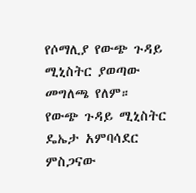የሶማሊያ የውጭ ጉዳይ ሚኒስትር ያወጣው መግለጫ የለም።
የውጭ ጉዳይ ሚኒስትር ዴኤታ አምባሳደር ምስጋናው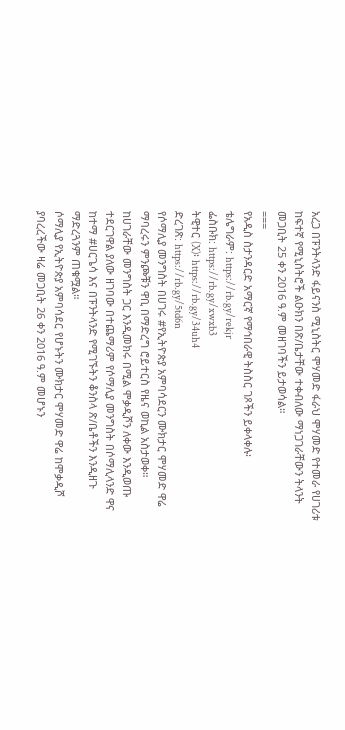አረጋ በፑንትላንድ ፋይናንስ ሚኒስትር ሞሃመድ ፋራህ ሞሃመድ የተመራ የሀገሪቱ ከፍተኛ የሚኒስትሮች ልዑክን በጽ/ቤታቸው ተቀብለው ማነጋገራቸውን ትላንት መጋቢት 25 ቀን 2016 ዓ.ም መዘገባችን ይታወሳል።
===
የአዲስ ስታንዳርድ አማርኛ የማኅበራዊ ትስስር ገጾችን ይቀላቀሉ፡
ቴሌግራም: https://rb.gy/rekjr
ፌስቡክ: https://rb.gy/xwxb3
ትዊተር (X)፡ https://rb.gy/34uh4
ድረገጽ: https://rb.gy/5td6n
የሶማሊያ መንግስት በሀገሩ #የኢትዮጵያ አምባሳደርን ሙክታር ሞሃመድ ዋሬ ማባረሩን ምንጮቹን ዋቢ በማድረግ ሮይተርስ የዜና ወኪል አስታወቀ።
ከሀገራቸው መንግስት ጋር እንዲመክሩ በሚል ሞቃዲሾን ለቀው እንዲወጡ ተደርገዋል ያለው ዘገባው በተጨማሪም የሶማሊያ መንግስት በሶማሊላንድ ዋና ከተማ #ሀርጌሳ እና በፑንትላንድ የሚገኙትን ቆንስላ ጽ/ቤቶችን እንዲዘጉ ማድረጓንም ጠቁሟል።
ሶማሊያ የኢትዮጵያ አምባሳደር የሆኑትን ሙክታር ሞሃመድ ዋሬ ከሞቃዲሾ ያባረረችው ዛሬ መጋቢት 26 ቀን 2016 ዓ.ም መሆኑን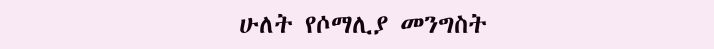ሁለት የሶማሊያ መንግስት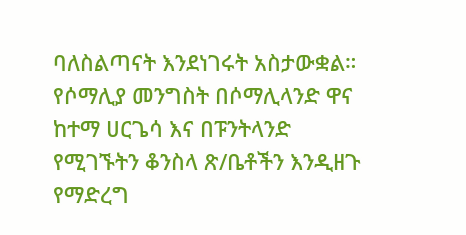ባለስልጣናት እንደነገሩት አስታውቋል።
የሶማሊያ መንግስት በሶማሊላንድ ዋና ከተማ ሀርጌሳ እና በፑንትላንድ የሚገኙትን ቆንስላ ጽ/ቤቶችን እንዲዘጉ የማድረግ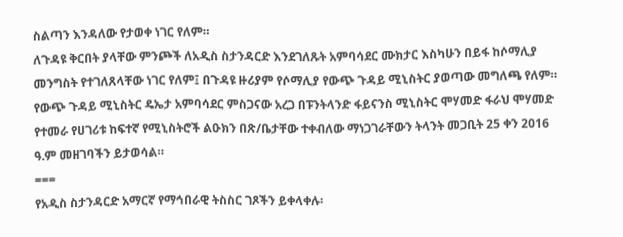ስልጣን እንዳለው የታወቀ ነገር የለም።
ለጉዳዩ ቅርበት ያላቸው ምንጮች ለአዲስ ስታንዳርድ እንደገለጹት አምባሳደር ሙክታር እስካሁን በይፋ ከሶማሊያ መንግስት የተገለጸላቸው ነገር የለም፤ በጉዳዩ ዙሪያም የሶማሊያ የውጭ ጉዳይ ሚኒስትር ያወጣው መግለጫ የለም።
የውጭ ጉዳይ ሚኒስትር ዴኤታ አምባሳደር ምስጋናው አረጋ በፑንትላንድ ፋይናንስ ሚኒስትር ሞሃመድ ፋራህ ሞሃመድ የተመራ የሀገሪቱ ከፍተኛ የሚኒስትሮች ልዑክን በጽ/ቤታቸው ተቀብለው ማነጋገራቸውን ትላንት መጋቢት 25 ቀን 2016 ዓ.ም መዘገባችን ይታወሳል።
===
የአዲስ ስታንዳርድ አማርኛ የማኅበራዊ ትስስር ገጾችን ይቀላቀሉ፡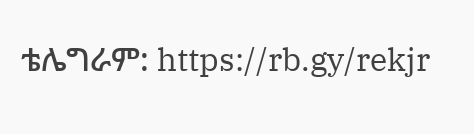ቴሌግራም: https://rb.gy/rekjr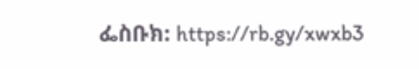ፌስቡክ: https://rb.gy/xwxb3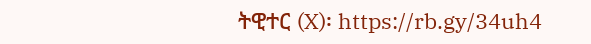ትዊተር (X)፡ https://rb.gy/34uh4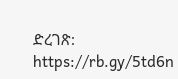ድረገጽ: https://rb.gy/5td6n